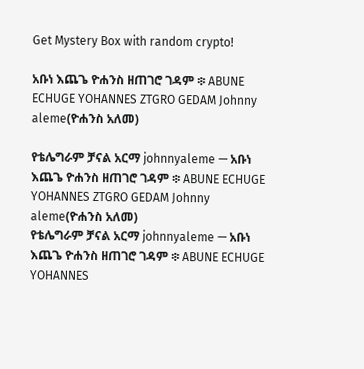Get Mystery Box with random crypto!

አቡነ እጨጌ ዮሐንስ ዘጠገሮ ገዳም ፨ ABUNE ECHUGE YOHANNES ZTGRO GEDAM Johnny aleme(ዮሐንስ አለመ)

የቴሌግራም ቻናል አርማ johnnyaleme — አቡነ እጨጌ ዮሐንስ ዘጠገሮ ገዳም ፨ ABUNE ECHUGE YOHANNES ZTGRO GEDAM Johnny aleme(ዮሐንስ አለመ)
የቴሌግራም ቻናል አርማ johnnyaleme — አቡነ እጨጌ ዮሐንስ ዘጠገሮ ገዳም ፨ ABUNE ECHUGE YOHANNES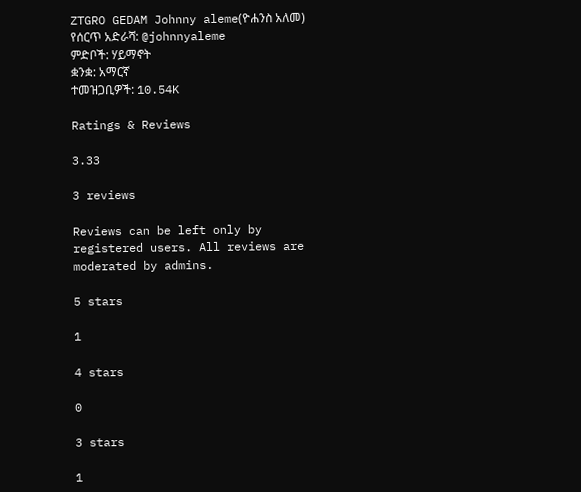ZTGRO GEDAM Johnny aleme(ዮሐንስ አለመ)
የሰርጥ አድራሻ: @johnnyaleme
ምድቦች: ሃይማኖት
ቋንቋ: አማርኛ
ተመዝጋቢዎች: 10.54K

Ratings & Reviews

3.33

3 reviews

Reviews can be left only by registered users. All reviews are moderated by admins.

5 stars

1

4 stars

0

3 stars

1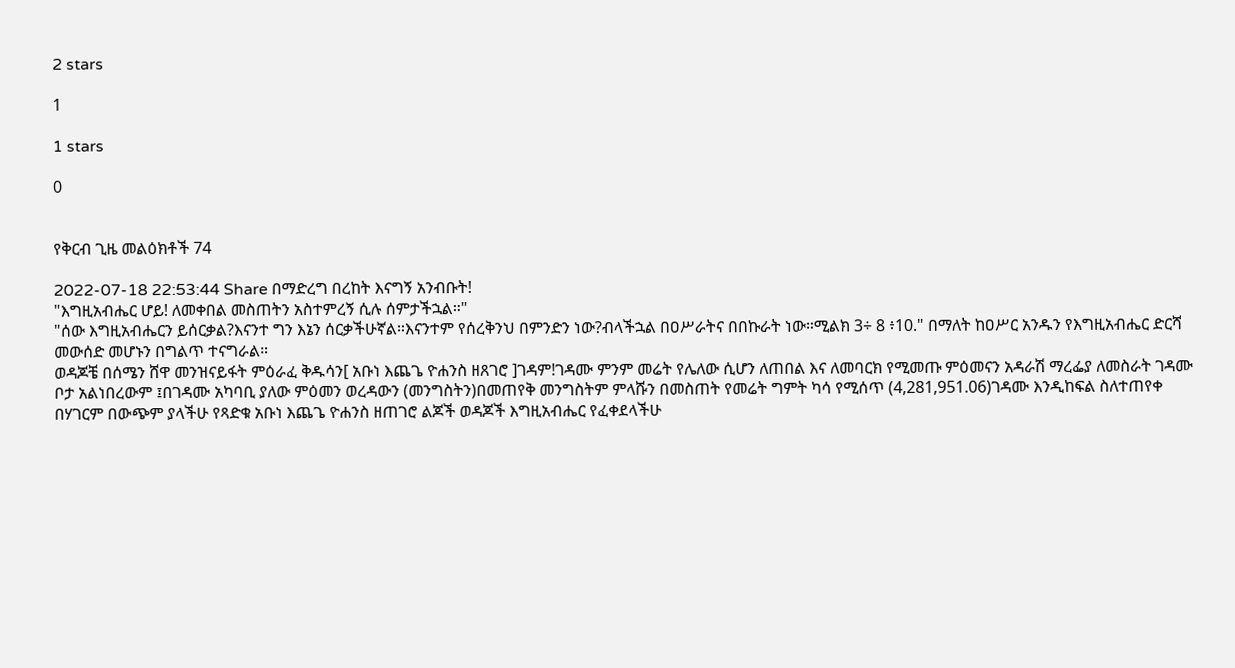2 stars

1

1 stars

0


የቅርብ ጊዜ መልዕክቶች 74

2022-07-18 22:53:44 Share በማድረግ በረከት እናግኝ አንብቡት!
"እግዚአብሔር ሆይ! ለመቀበል መስጠትን አስተምረኝ ሲሉ ሰምታችኋል።"
"ሰው እግዚአብሔርን ይሰርቃል?እናንተ ግን እኔን ሰርቃችሁኛል።እናንተም የሰረቅንህ በምንድን ነው?ብላችኋል በዐሥራትና በበኩራት ነው።ሚልክ 3÷ 8 ፥10." በማለት ከዐሥር አንዱን የእግዚአብሔር ድርሻ መውሰድ መሆኑን በግልጥ ተናግራል።
ወዳጆቼ በሰሜን ሸዋ መንዝናይፋት ምዕራፈ ቅዱሳን[ አቡነ እጨጌ ዮሐንስ ዘጸገሮ ]ገዳም!ገዳሙ ምንም መሬት የሌለው ሲሆን ለጠበል እና ለመባርክ የሚመጡ ምዕመናን አዳራሽ ማረፌያ ለመስራት ገዳሙ ቦታ አልነበረውም ፤በገዳሙ አካባቢ ያለው ምዕመን ወረዳውን (መንግስትን)በመጠየቅ መንግስትም ምላሹን በመስጠት የመሬት ግምት ካሳ የሚሰጥ (4,281,951.06)ገዳሙ እንዲከፍል ስለተጠየቀ በሃገርም በውጭም ያላችሁ የጻድቁ አቡነ እጨጌ ዮሐንስ ዘጠገሮ ልጆች ወዳጆች እግዚአብሔር የፈቀደላችሁ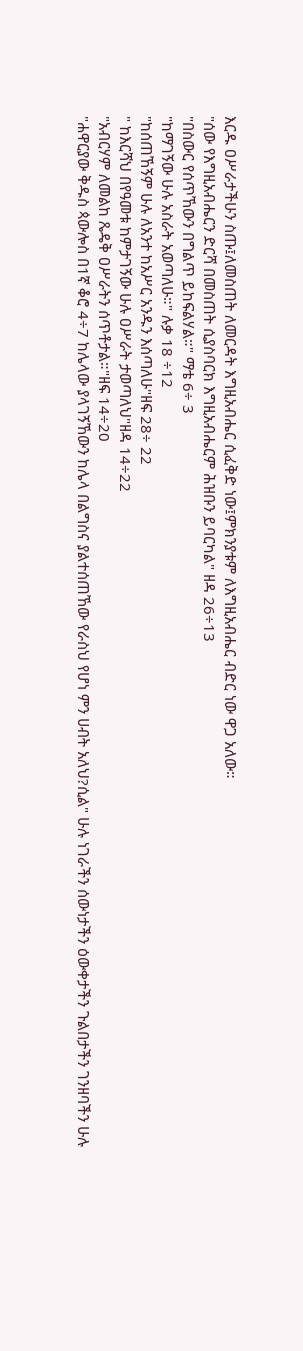እርዱ ዐሥራታችሁን ስጡ፤ለመስጠት ለመርዳት እግዚአብሔር ሲፈቅድ ነው፤ምክንያቱም ለእግዚአብሔር ብድር ነው ዋጋ አለው።
"ሰው የእግዚአብሔርን ድርሻ በመስጠት ሲያስባርክ እግዚአብሔርም ሕዝቡን ይባርካል" ዘዳ 26÷13
"በስውር የሰጥኸውን በግልጥ ይከፍልሃል።" ማቴ 6÷ 3
"ከማገኝው ሁሉ አስራት አወጣለሁ።" ሉቃ 18 ÷12
"ከሰጠኸኝም ሁሉ ለአንተ ከአሥር አንዱን እሰጣለሁ"ዘፍ 28÷ 22
" ከእርሻህ በየዓመቱ ከምታገኝው ሁሉ ዐሥራት ታወጣለህ"ዘዳ 14÷22
"አብርሃም ለመልከ ጼዴቅ ዐሥራትን ሰጥቶታል።"ዘፍ 14÷20
"ሐዋርያው ቅዱስ ጳውሎስ በ1ኛ ቆሮ 4÷7 ከሌላው ያላገኝኸውን ከሌላ በልግስና ያልተሰጠኸው የራስህ የሆነ ምን ሀብት አለህ?ሲል" ሁሉ ነገራችን ሰውነታችን ዕውቀታችን ጉልበታችን ገንዘባችን ሁሉ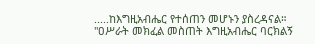.....ከእግዚአብሔር የተሰጠን መሆኑን ያስረዳናል።
"ዐሥራት መክፈል መስጠት እግዚአብሔር ባርክልኝ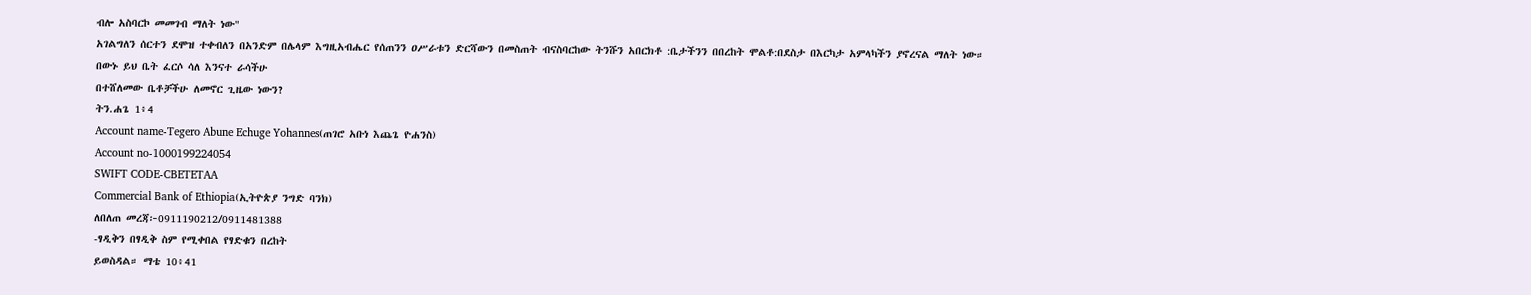ብሎ አስባርኮ መመገብ ማለት ነው"
አገልግለን ሰርተን ደሞዝ ተቀብለን በአንድም በሌላም እግዚአብሔር የሰጠንን ዐሥራቱን ድርሻውን በመስጠት ብናስባርከው ትንሹን አበርክቶ :ቤታችንን በበረከት ሞልቶ:በደስታ በእርካታ አምላካችን ያኖረናል ማለት ነው።
በውኑ ይህ ቤት ፈርሶ ሳለ እንናተ ራሳችሁ
በተሸለመው ቤቶቻችሁ ለመኖር ጊዜው ነውን?
ትን.ሐጌ 1፥4
Account name-Tegero Abune Echuge Yohannes(ጠገሮ አቡነ እጨጌ ዮሐንስ)
Account no-1000199224054
SWIFT CODE-CBETETAA
Commercial Bank of Ethiopia(ኢትዮጵያ ንግድ ባንክ)
ለበለጠ መረጃ፦0911190212/0911481388
-ፃዲቅን በፃዲቅ ስም የሚቀበል የፃድቁን በረከት
ይወስዳል። ማቴ 10፥41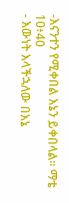-እናንተን የሚቀበል እኔን ይቀበላል። ማቴ 10፥40
- እውነት እላችኋለው በእኔ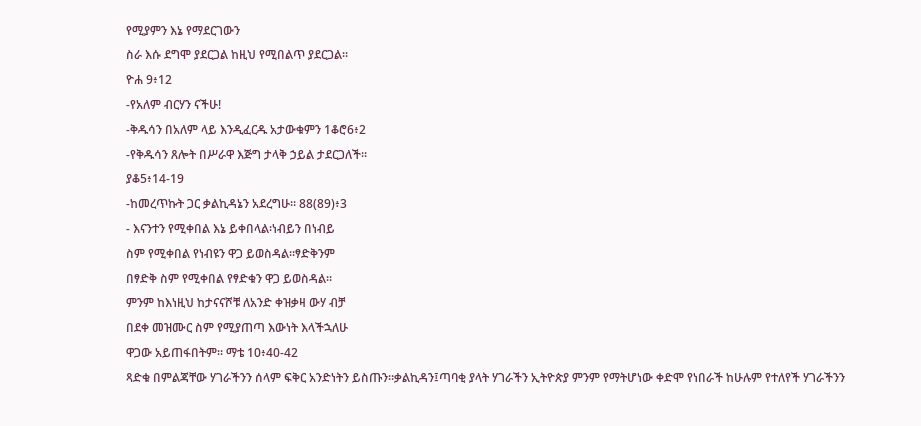የሚያምን እኔ የማደርገውን
ስራ እሱ ደግሞ ያደርጋል ከዚህ የሚበልጥ ያደርጋል።
ዮሐ 9፥12
-የአለም ብርሃን ናችሁ!
-ቅዱሳን በአለም ላይ እንዲፈርዱ አታውቁምን 1ቆሮ6፥2
-የቅዱሳን ጸሎት በሥራዋ እጅግ ታላቅ ኃይል ታደርጋለች።
ያቆ5፥14-19
-ከመረጥኩት ጋር ቃልኪዳኔን አደረግሁ። 88(89)፥3
- እናንተን የሚቀበል እኔ ይቀበላል፡ነብይን በነብይ
ስም የሚቀበል የነብዩን ዋጋ ይወስዳል።ፃድቅንም
በፃድቅ ስም የሚቀበል የፃድቁን ዋጋ ይወስዳል።
ምንም ከእነዚህ ከታናናሾቹ ለአንድ ቀዝቃዛ ውሃ ብቻ
በደቀ መዝሙር ስም የሚያጠጣ እውነት እላችኋለሁ
ዋጋው አይጠፋበትም። ማቴ 10፥40-42
ጻድቁ በምልጃቸው ሃገራችንን ሰላም ፍቅር አንድነትን ይስጡን።ቃልኪዳን፤ጣባቂ ያላት ሃገራችን ኢትዮጵያ ምንም የማትሆነው ቀድሞ የነበራች ከሁሉም የተለየች ሃገራችንን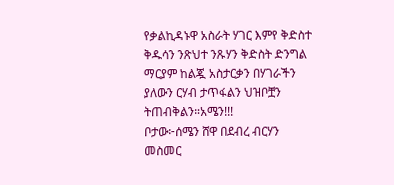የቃልኪዳኑዋ አስራት ሃገር እምየ ቅድስተ ቅዱሳን ንጽህተ ንጹሃን ቅድስት ድንግል ማርያም ከልጇ አስታርቃን በሃገራችን ያለውን ርሃብ ታጥፋልን ህዝቦቿን ትጠብቅልን።አሜን!!!
ቦታው፦ሰሜን ሸዋ በደብረ ብርሃን መስመር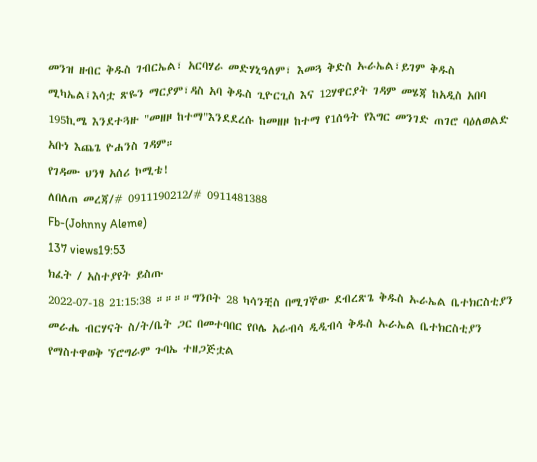መንዝ ዘብር ቅዱስ ገብርኤል፣ አርባሃራ መድሃኒዓለም፣ እመጓ ቅድስ ኡራኤል፣ይገም ቅዱስ ሚካኤል፤እሳቷ ጽዬን ማርያም፣ዳስ አባ ቅዱስ ጊዮርጊስ እና 12ሃዋርያት ገዳም መሄጃ ከአዲስ አበባ 195ኪሜ እንደተጓዙ "መዘዞ ከተማ"እንደደረሱ ከመዘዞ ከተማ የ1ሰዓት የእግር መንገድ ጠገሮ ባዕለወልድ አቡነ እጨጌ ዮሐንስ ገዳም።
የገዳሙ ህንፃ አሰሪ ኮሚቴ!
ለበለጠ መረጃ/# 0911190212/# 0911481388
Fb-(Johnny Aleme)
137 views19:53
ክፈት / አስተያየት ይስጡ
2022-07-18 21:15:38 ።።።።ግንቦት 28 ካሳንቺስ በሚገኞው ደብረጽጌ ቅዱስ ኡራኤል ቤተክርስቲያን መራሔ ብርሃናት ስ/ት/ቤት ጋር በመተባበር የቦሌ አራብሳ ዲዲብሳ ቅዱስ ኡራኤል ቤተክርስቲያን የማስተዋወቅ ኘሮግራም ጉባኤ ተዘጋጅቷል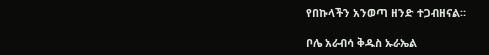የበኩላችን አንወጣ ዘንድ ተጋብዘናል።

ቦሌ አራብሳ ቅዱስ ኡራኤል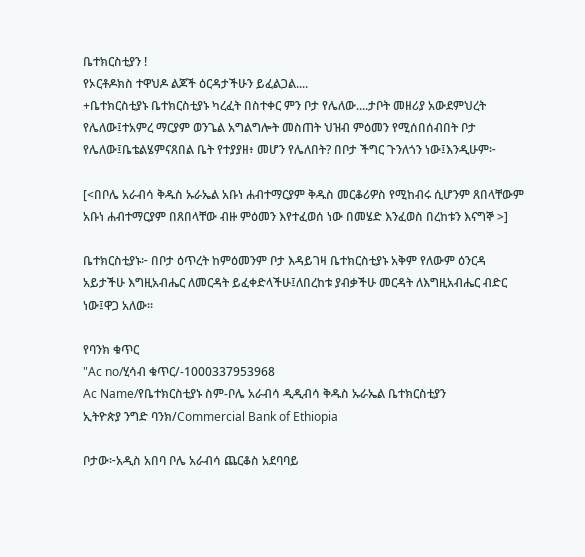ቤተክርስቲያን !
የኦርቶዶክስ ተዋህዶ ልጆች ዕርዳታችሁን ይፈልጋል....
+ቤተክርስቲያኑ ቤተክርስቲያኑ ካረፈት በስተቀር ምን ቦታ የሌለው....ታቦት መዘሪያ አውደምህረት የሌለው፤ተአምረ ማርያም ወንጌል አግልግሎት መስጠት ህዝብ ምዕመን የሚሰበሰብበት ቦታ የሌለው፤ቤቴልሄምናጸበል ቤት የተያያዘ፥ መሆን የሌለበት? በቦታ ችግር ጉንለጎን ነው፤እንዲሁም፦

[<በቦሌ አራብሳ ቅዱስ ኡራኤል አቡነ ሐብተማርያም ቅዱስ መርቆሪዎስ የሚከብሩ ሲሆንም ጸበላቸውም አቡነ ሐብተማርያም በጸበላቸው ብዙ ምዕመን እየተፈወሰ ነው በመሄድ እንፈወስ በረከቱን እናግኞ >]

ቤተክርስቲያኑ፦ በቦታ ዕጥረት ከምዕመንም ቦታ እዳይገዛ ቤተክርስቲያኑ አቅም የለውም ዕንርዳ አይታችሁ እግዚአብሔር ለመርዳት ይፈቀድላችሁ፤ለበረከቱ ያብቃችሁ መርዳት ለእግዚአብሔር ብድር ነው፤ዋጋ አለው።

የባንክ ቁጥር
"Ac no/ሂሳብ ቁጥር/-1000337953968
Ac Name/የቤተክርስቲያኑ ስም-ቦሌ አራብሳ ዲዲብሳ ቅዱስ ኡራኤል ቤተክርስቲያን
ኢትዮጵያ ንግድ ባንክ/Commercial Bank of Ethiopia

ቦታው፦አዲስ አበባ ቦሌ አራብሳ ጨርቆስ አደባባይ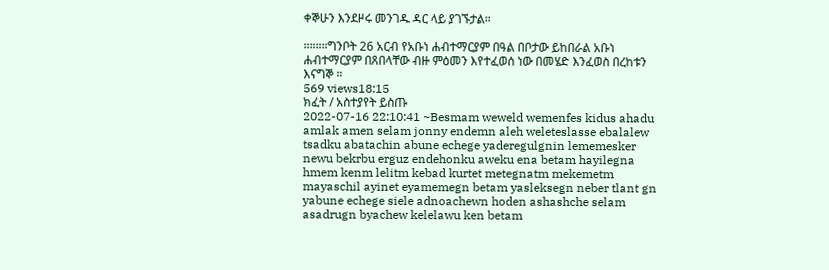ቀኞሁን እንደዞሩ መንገዱ ዳር ላይ ያገኙታል።

።።።።ግንቦት 26 አርብ የአቡነ ሐብተማርያም በዓል በቦታው ይከበራል አቡነ ሐብተማርያም በጸበላቸው ብዙ ምዕመን እየተፈወሰ ነው በመሄድ እንፈወስ በረከቱን እናግኞ ።
569 views18:15
ክፈት / አስተያየት ይስጡ
2022-07-16 22:10:41 ~Besmam weweld wemenfes kidus ahadu amlak amen selam jonny endemn aleh weleteslasse ebalalew tsadku abatachin abune echege yaderegulgnin lememesker newu bekrbu erguz endehonku aweku ena betam hayilegna hmem kenm lelitm kebad kurtet metegnatm mekemetm mayaschil ayinet eyamemegn betam yasleksegn neber tlant gn yabune echege siele adnoachewn hoden ashashche selam asadrugn byachew kelelawu ken betam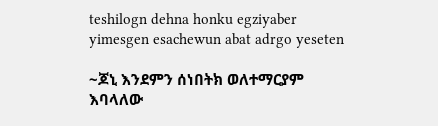teshilogn dehna honku egziyaber yimesgen esachewun abat adrgo yeseten

~ጆኒ እንደምን ሰነበትክ ወለተማርያም እባላለው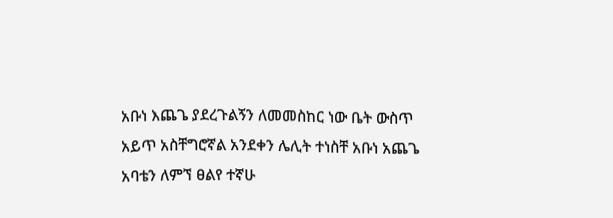አቡነ እጨጌ ያደረጉልኝን ለመመስከር ነው ቤት ውስጥ አይጥ አስቸግሮኛል አንደቀን ሌሊት ተነስቸ አቡነ አጨጌ አባቴን ለምኘ ፀልየ ተኛሁ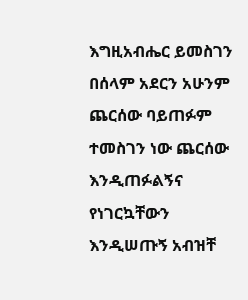እግዚአብሔር ይመስገን በሰላም አደርን አሁንም ጨርሰው ባይጠፉም ተመስገን ነው ጨርሰው እንዲጠፉልኝና የነገርኳቸውን እንዲሠጡኝ አብዝቸ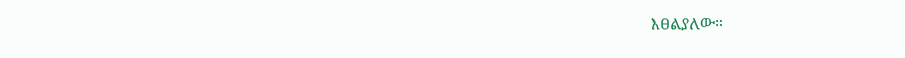እፀልያለው።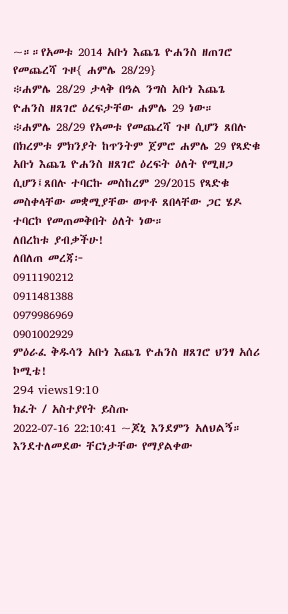~።።የአመቱ 2014 አቡነ እጨጌ ዮሐንስ ዘጠገሮ የመጨረሻ ጉዞ{ ሐምሌ 28/29}
፨ሐምሌ 28/29 ታላቅ በዓል ንግስ አቡነ እጨጌ ዮሐንስ ዘጸገሮ ዕረፍታቸው ሐምሌ 29 ነው።
፨ሐምሌ 28/29 የአመቱ የመጨረሻ ጉዞ ሲሆን ጸበሉ በክረምቱ ምክንያት ከጥንትም ጀምሮ ሐምሌ 29 የጻድቁ አቡነ እጨጌ ዮሐንስ ዘጸገሮ ዕረፍት ዕለት የሚዘጋ ሲሆን፤ጸበሉ ተባርኩ መስከረም 29/2015 የጻድቁ መስቀላቸው መቋሚያቸው ወጥቶ ጸበላቸው ጋር ሄዶ ተባርኮ የመጠመቅበት ዕለት ነው።
ለበረከቱ ያብቃችሁ!
ለበለጠ መረጃ፦
0911190212
0911481388
0979986969
0901002929
ምዕራፈ ቅዱሳን አቡነ እጨጌ ዮሐንስ ዘጸገሮ ህንፃ አሰሪ ኮሚቴ!
294 views19:10
ክፈት / አስተያየት ይስጡ
2022-07-16 22:10:41 ~ጆኒ እንደምን አለህልኝ። እንደተለመደው ቸርነታቸው የማያልቀው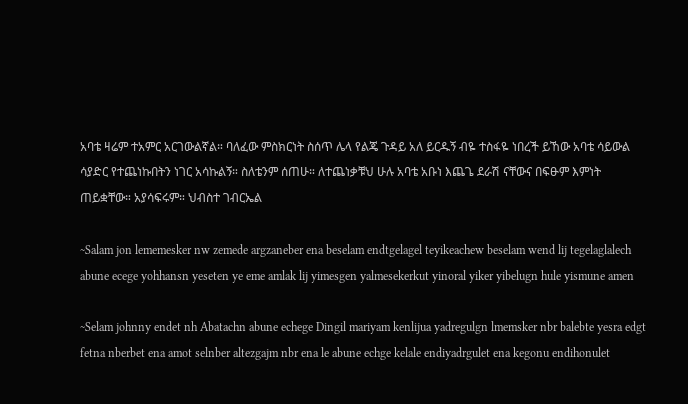አባቴ ዛሬም ተአምር አርገውልኛል። ባለፈው ምስክርነት ስሰጥ ሌላ የልጄ ጉዳይ አለ ይርዱኝ ብዬ ተስፋዬ ነበረች ይኸው አባቴ ሳይውል ሳያድር የተጨነኩበትን ነገር አሳኩልኝ። ስለቴንም ሰጠሁ። ለተጨነቃቹህ ሁሉ አባቴ አቡነ እጨጌ ደራሽ ናቸውና በፍፁም እምነት ጠይቋቸው። አያሳፍሩም። ህብስተ ገብርኤል

~Salam jon lememesker nw zemede argzaneber ena beselam endtgelagel teyikeachew beselam wend lij tegelaglalech abune ecege yohhansn yeseten ye eme amlak lij yimesgen yalmesekerkut yinoral yiker yibelugn hule yismune amen

~Selam johnny endet nh Abatachn abune echege Dingil mariyam kenlijua yadregulgn lmemsker nbr balebte yesra edgt fetna nberbet ena amot selnber altezgajm nbr ena le abune echge kelale endiyadrgulet ena kegonu endihonulet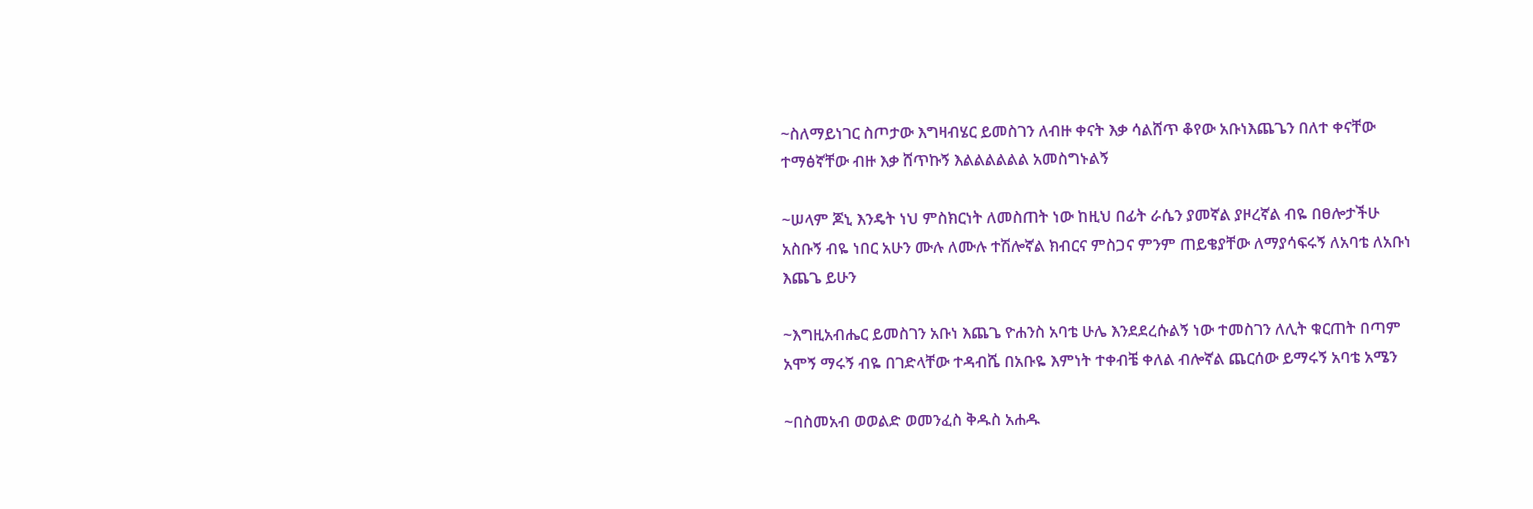~ስለማይነገር ስጦታው እግዛብሄር ይመስገን ለብዙ ቀናት እቃ ሳልሸጥ ቆየው አቡነእጨጌን በለተ ቀናቸው ተማፅኛቸው ብዙ እቃ ሸጥኩኝ እልልልልልል አመስግኑልኝ

~ሠላም ጆኒ እንዴት ነህ ምስክርነት ለመስጠት ነው ከዚህ በፊት ራሴን ያመኛል ያዞረኛል ብዬ በፀሎታችሁ አስቡኝ ብዬ ነበር አሁን ሙሉ ለሙሉ ተሽሎኛል ክብርና ምስጋና ምንም ጠይቄያቸው ለማያሳፍሩኝ ለአባቴ ለአቡነ እጨጌ ይሁን

~እግዚአብሔር ይመስገን አቡነ እጨጌ ዮሐንስ አባቴ ሁሌ እንደደረሱልኝ ነው ተመስገን ለሊት ቁርጠት በጣም አሞኝ ማሩኝ ብዬ በገድላቸው ተዳብሼ በአቡዬ እምነት ተቀብቼ ቀለል ብሎኛል ጨርሰው ይማሩኝ አባቴ አሜን

~በስመአብ ወወልድ ወመንፈስ ቅዱስ አሐዱ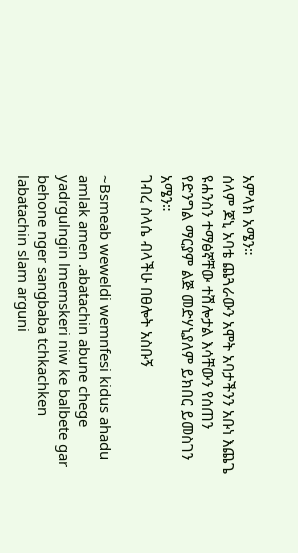አምላክ አሜን።
ሰላም ጆኒ አባቴ ጨጓራውን አሞት አባታችንን አቡነ እጨጌ ዩሐንስን ተማፅኛቸው ተሽሎታል እሳቸውን የሰጠን የድንግል ማርያም ልጅ መድሃኒያለም ይክበር ይመስገን አሜን።
ገብረ ስላሴ ብላችሁ በፀሎት አስቡኝ

~Bsmeab weweldi wemnfesi kidus ahadu amlak amen .abatachin abune chege yadrgulngin lmemskeri niw ke balbete gar behone nger sangbaba tchkachken labatachin slam arguni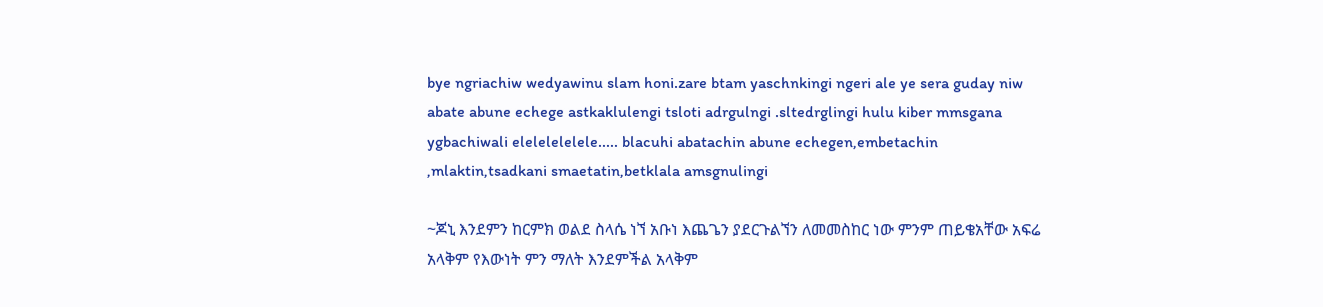bye ngriachiw wedyawinu slam honi.zare btam yaschnkingi ngeri ale ye sera guday niw abate abune echege astkaklulengi tsloti adrgulngi .sltedrglingi hulu kiber mmsgana ygbachiwali elelelelelele..... blacuhi abatachin abune echegen,embetachin ,mlaktin,tsadkani smaetatin,betklala amsgnulingi

~ጆኒ እንደምን ከርምክ ወልደ ስላሴ ነኘ አቡነ እጨጌን ያደርጉልኘን ለመመስከር ነው ምንም ጠይቄአቸው አፍሬ አላቅም የእውነት ምን ማለት እንደምችል አላቅም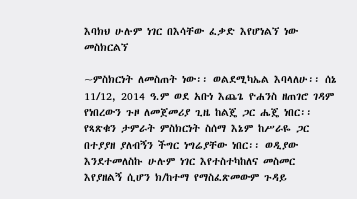እባክህ ሁሉም ነገር በእሳቸው ፈቃድ እየሆነልኘ ነው መስክርልኘ

~ምስክርነት ለመስጠት ነው፡፡ ወልደሚካኤል እባላለሁ፡፡ ሰኔ 11/12, 2014 ዓ.ም ወደ አቡነ እጨጌ ዮሐንስ ዘጠገሮ ገዳም የነበረውን ጉዞ ለመጀመሪያ ጊዜ ከልጄ ጋር ሔጄ ነበር፡፡ የጻጽቁን ታምራት ምስክርነት ስሰማ እኔም ከሥራዬ ጋር በተያያዘ ያለብኝን ችግር ነግሬያቸው ነበር፡፡ ወዲያው እንደተመለስኩ ሁሉም ነገር እየተስተካከለና መስመር እየያዘልኝ ሲሆን ክ/ከተማ የማስፈጽመውም ጉዳይ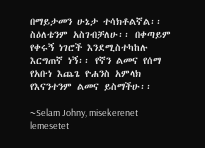በማይታመን ሁኔታ ተሳክቶልኛል፡፡ ስዕለቴንም አስገብቻለሁ፡፡ በቀጣይም የቀሩኝ ነገሮች እንደሚስተካከሉ እርግጠኛ ነኝ፡፡ የኛን ልመና የሰማ የአቡነ እጨጌ ዮሐንስ አምላክ የእናንተንም ልመና ይስማችሁ፡፡

~Selam Johny, misekerenet lemesetet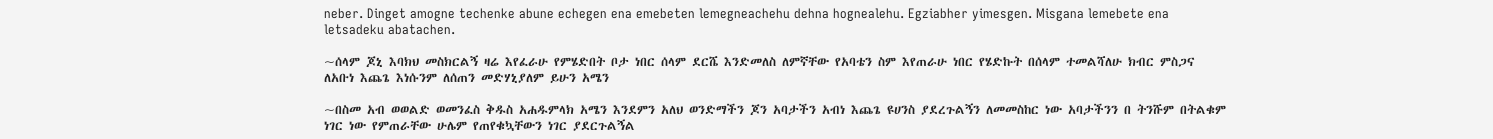neber. Dinget amogne techenke abune echegen ena emebeten lemegneachehu dehna hognealehu. Egziabher yimesgen. Misgana lemebete ena letsadeku abatachen.

~ሰላም ጆኒ እባክህ መስክርልኝ ዛሬ እየፈራሁ የምሄድበት ቦታ ነበር ሰላም ደርሼ እንድመለስ ለምኛቸው የአባቴን ስም እየጠራሁ ነበር የሄድኩት በሰላም ተመልሻለሁ ክብር ምስጋና ለአቡነ እጨጌ እነሱንም ለሰጠን መድሃኒያለም ይሁን አሜን

~በስመ አብ ወወልድ ወመንፈስ ቅዱስ አሐዱምላክ አሜን እንደምን አለህ ወንድማችን ጆን አባታችን አብነ እጨጌ ዩሀንስ ያደረጉልኝን ለመመስከር ነው አባታችንን በ ትንሹም በትልቁም ነገር ነው የምጠራቸው ሁሌም የጠየቁኳቸውን ነገር ያደርጉልኝል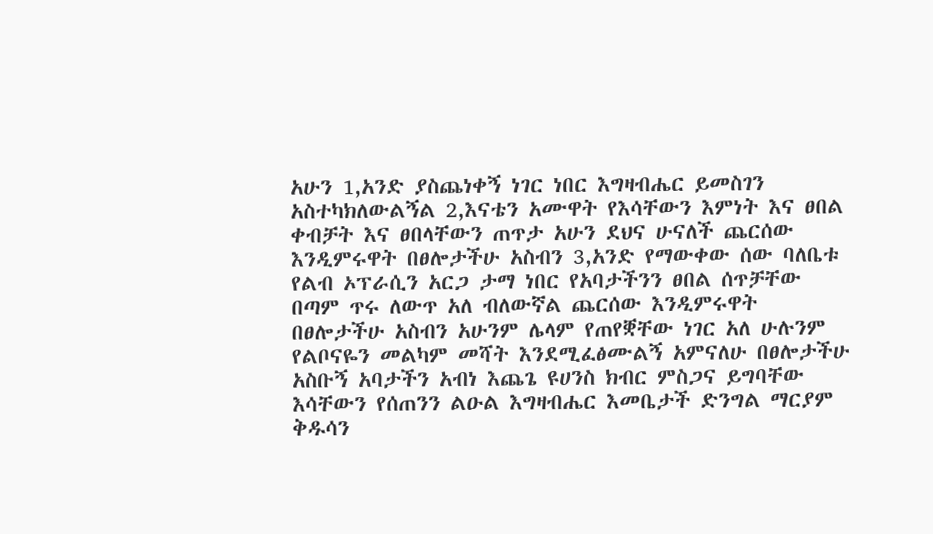አሁን 1,አንድ ያስጨነቀኝ ነገር ነበር እግዛብሔር ይመስገን አስተካክለውልኝል 2,እናቴን አሙዋት የእሳቸውን እምነት እና ፀበል ቀብቻት እና ፀበላቸውን ጠጥታ አሁን ደህና ሁናለች ጨርሰው እንዲምሩዋት በፀሎታችሁ አስብን 3,አንድ የማውቀው ሰው ባለቤቱ የልብ ኦፕራሲን አርጋ ታማ ነበር የአባታችንን ፀበል ሰጥቻቸው በጣም ጥሩ ለውጥ አለ ብለውኛል ጨርሰው እንዲምሩዋት በፀሎታችሁ አስብን አሁንም ሌላም የጠየቛቸው ነገር አለ ሁሉንም የልቦናዬን መልካም መሻት እንደሚፈፅሙልኝ አምናለሁ በፀሎታችሁ አስቡኝ አባታችን አብነ እጨጌ ዩሀንስ ክብር ምስጋና ይግባቸው እሳቸውን የሰጠንን ልዑል እግዛብሔር እመቤታች ድንግል ማርያም ቅዱሳን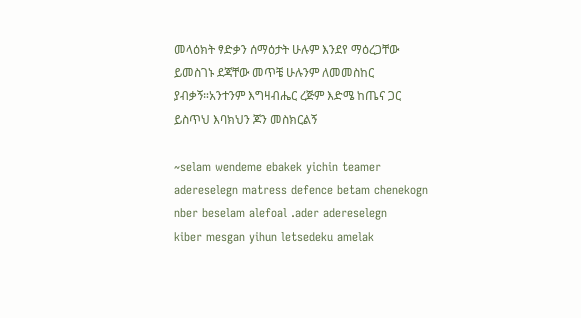መላዕክት ፃድቃን ሰማዕታት ሁሉም እንደየ ማዕረጋቸው ይመስገኑ ደጃቸው መጥቼ ሁሉንም ለመመስከር ያብቃኝ።አንተንም እግዛብሔር ረጅም እድሜ ከጤና ጋር ይስጥህ እባክህን ጆን መስክርልኝ

~selam wendeme ebakek yichin teamer adereselegn matress defence betam chenekogn nber beselam alefoal .ader adereselegn
kiber mesgan yihun letsedeku amelak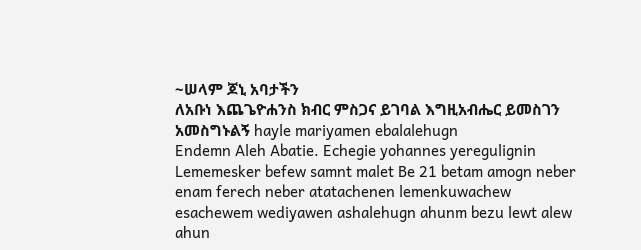~ሠላም ጆኒ አባታችን
ለአቡነ እጨጌዮሐንስ ክብር ምስጋና ይገባል እግዚአብሔር ይመስገን አመስግኑልኝ hayle mariyamen ebalalehugn
Endemn Aleh Abatie. Echegie yohannes yeregulignin Lememesker befew samnt malet Be 21 betam amogn neber enam ferech neber atatachenen lemenkuwachew esachewem wediyawen ashalehugn ahunm bezu lewt alew ahun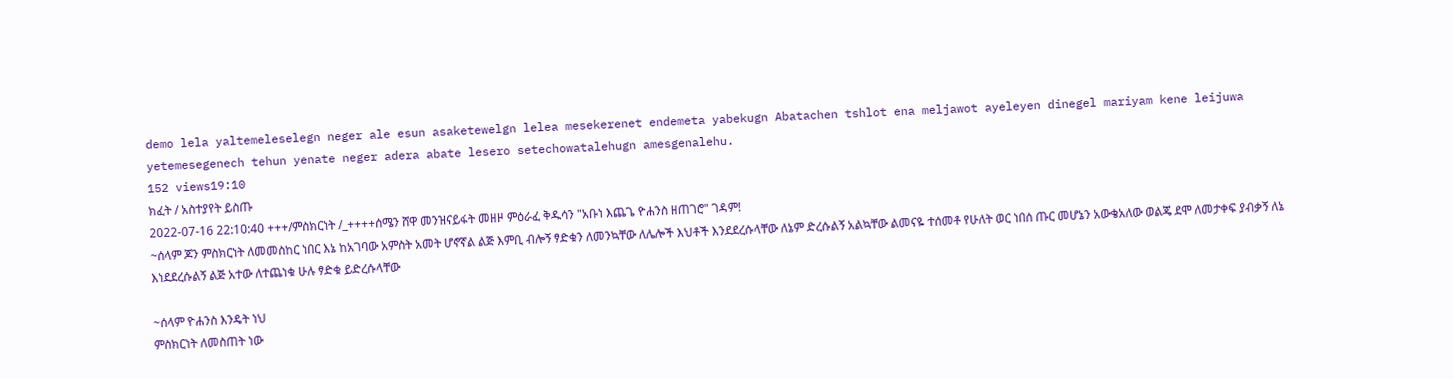demo lela yaltemeleselegn neger ale esun asaketewelgn lelea mesekerenet endemeta yabekugn Abatachen tshlot ena meljawot ayeleyen dinegel mariyam kene leijuwa yetemesegenech tehun yenate neger adera abate lesero setechowatalehugn amesgenalehu.
152 views19:10
ክፈት / አስተያየት ይስጡ
2022-07-16 22:10:40 +++/ምስክርነት /_++++ሰሜን ሸዋ መንዝናይፋት መዘዞ ምዕራፈ ቅዱሳን "አቡነ እጨጌ ዮሐንስ ዘጠገሮ" ገዳም!
~ሰላም ጆን ምስክርነት ለመመስከር ነበር እኔ ከአገባው አምስት አመት ሆኖኛል ልጅ እምቢ ብሎኝ ፃድቁን ለመንኳቸው ለሌሎች እህቶች እንደደረሱላቸው ለኔም ድረሱልኝ አልኳቸው ልመናዬ ተሰመቶ የሁለት ወር ነበሰ ጡር መሆኔን አውቄአለው ወልጄ ደሞ ለመታቀፍ ያብቃኝ ለኔ እነደደረሱልኝ ልጅ አተው ለተጨነቁ ሁሉ ፃድቁ ይድረሱላቸው

~ሰላም ዮሐንስ እንዴት ነህ
ምስክርነት ለመስጠት ነው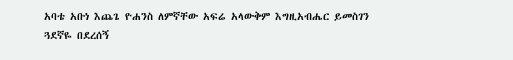አባቴ አቡነ እጨጌ ዮሐንስ ለምኛቸው አፍሬ አላውቅም እግዚአብሔር ይመስገን
ጓደኛዬ በደረሰኝ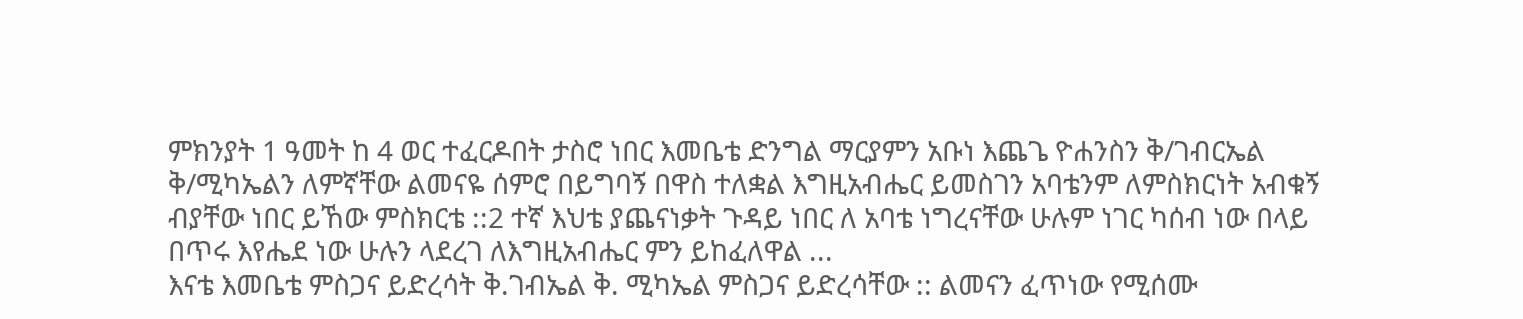ምክንያት 1 ዓመት ከ 4 ወር ተፈርዶበት ታስሮ ነበር እመቤቴ ድንግል ማርያምን አቡነ እጨጌ ዮሐንስን ቅ/ገብርኤል ቅ/ሚካኤልን ለምኛቸው ልመናዬ ሰምሮ በይግባኝ በዋስ ተለቋል እግዚአብሔር ይመስገን አባቴንም ለምስክርነት አብቁኝ ብያቸው ነበር ይኸው ምስክርቴ ::2 ተኛ እህቴ ያጨናነቃት ጉዳይ ነበር ለ አባቴ ነግረናቸው ሁሉም ነገር ካሰብ ነው በላይ በጥሩ እየሔደ ነው ሁሉን ላደረገ ለእግዚአብሔር ምን ይከፈለዋል ...
እናቴ እመቤቴ ምስጋና ይድረሳት ቅ.ገብኤል ቅ. ሚካኤል ምስጋና ይድረሳቸው :: ልመናን ፈጥነው የሚሰሙ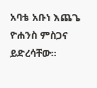አባቴ አቡነ እጨጌ ዮሐንስ ምስጋና ይድረሳቸው።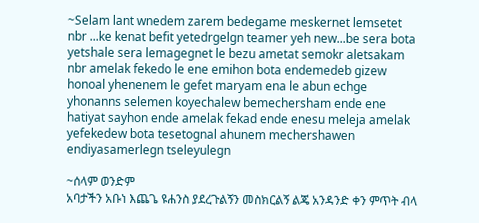~Selam lant wnedem zarem bedegame meskernet lemsetet nbr ...ke kenat befit yetedrgelgn teamer yeh new...be sera bota yetshale sera lemagegnet le bezu ametat semokr aletsakam nbr amelak fekedo le ene emihon bota endemedeb gizew honoal yhenenem le gefet maryam ena le abun echge yhonanns selemen koyechalew bemechersham ende ene hatiyat sayhon ende amelak fekad ende enesu meleja amelak yefekedew bota tesetognal ahunem mechershawen endiyasamerlegn tseleyulegn

~ሰላም ወንድም
አባታችን አቡነ እጨጌ ዩሐንስ ያደረጉልኝን መስክርልኝ ልጄ አንዳንድ ቀን ምጥት ብላ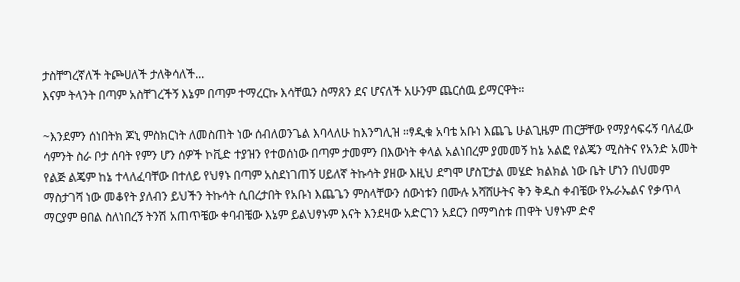ታስቸግረኛለች ትጮሀለች ታለቅሳለች...
እናም ትላንት በጣም አስቸገረችኝ እኔም በጣም ተማረርኩ እሳቸዉን ስማጸን ደና ሆናለች አሁንም ጨርሰዉ ይማርዋት።

~እንደምን ሰነበትክ ጆኒ ምስክርነት ለመስጠት ነው ሰብለወንጌል እባላለሁ ከእንግሊዝ ።ፃዲቁ አባቴ አቡነ እጨጌ ሁልጊዜም ጠርቻቸው የማያሳፍሩኝ ባለፈው ሳምንት ስራ ቦታ ሰባት የምን ሆን ሰዎች ኮቪድ ተያዝን የተወሰነው በጣም ታመምን በእውነት ቀላል አልነበረም ያመመኝ ከኔ አልፎ የልጄን ሚስትና የአንድ አመት የልጅ ልጄም ከኔ ተላለፈባቸው በተለይ የህፃኑ በጣም አስደነገጠኝ ሀይለኛ ትኩሳት ያዘው እዚህ ደግሞ ሆስፒታል መሄድ ክልክል ነው ቤት ሆነን በህመም ማስታገሻ ነው መቆየት ያለብን ይህችን ትኩሳት ሲበረታበት የአቡነ እጨጌን ምስላቸውን ሰውነቱን በሙሉ አሻሸሁትና ቅን ቅዱስ ቀብቼው የኡራኤልና የቃጥላ ማርያም ፀበል ስለነበረኝ ትንሽ አጠጥቼው ቀባብቼው እኔም ይልህፃኑም እናት እንደዛው አድርገን አደርን በማግስቱ ጠዋት ህፃኑም ድኖ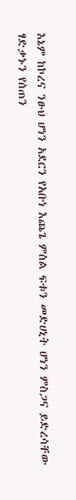እኔም ከኮረና ንፁህ ሆነን አደርን የአቡነ እጨጌ ምስል ፍቱን መድሀኒት ሆነን ምስጋና ይድረሳቸው ፃድቃኑን የሰጠን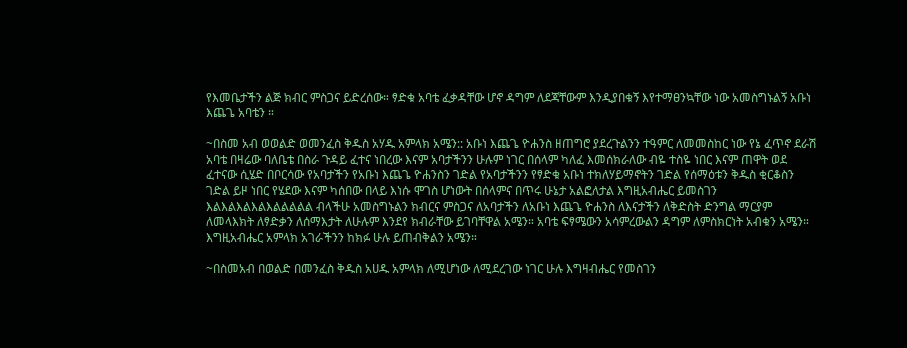የእመቤታችን ልጅ ክብር ምስጋና ይድረሰው። ፃድቁ አባቴ ፈቃዳቸው ሆኖ ዳግም ለደጃቸውም እንዲያበቁኝ እየተማፀንኳቸው ነው አመስግኑልኝ አቡነ እጨጌ አባቴን ።

~በስመ አብ ወወልድ ወመንፈስ ቅዱስ አሃዱ አምላክ አሜን:: አቡነ እጨጌ ዮሐንስ ዘጠግሮ ያደረጉልንን ተዓምር ለመመስከር ነው የኔ ፈጥኖ ደራሽ አባቴ በዛሬው ባለቤቴ በስራ ጉዳይ ፈተና ነበረው እናም አባታችንን ሁሉም ነገር በሰላም ካለፈ እመሰክራለው ብዬ ተስዬ ነበር እናም ጠዋት ወደ ፈተናው ሲሄድ በቦርሳው የአባታችን የአቡነ እጨጌ ዮሐንስን ገድል የአባታችንን የፃድቁ አቡነ ተክለሃይማኖትን ገድል የሰማዕቱን ቅዱስ ቂርቆስን ገድል ይዞ ነበር የሄደው እናም ካሰበው በላይ እነሱ ሞገስ ሆነውት በሰላምና በጥሩ ሁኔታ አልፎለታል እግዚአብሔር ይመስገን እልእልእልእልእልልልልል ብላችሁ አመስግኑልን ክብርና ምስጋና ለአባታችን ለአቡነ እጨጌ ዮሐንስ ለእናታችን ለቅድስት ድንግል ማርያም ለመላእክት ለፃድቃን ለሰማእታት ለሁሉም እንደየ ክብራቸው ይገባቸዋል አሜን። አባቴ ፍፃሜውን አሳምረውልን ዳግም ለምስክርነት አብቁን አሜን። እግዚአብሔር አምላክ አገራችንን ከክፉ ሁሉ ይጠብቅልን አሜን።

~በስመአብ በወልድ በመንፈስ ቅዱስ አሀዱ አምላክ ለሚሆነው ለሚደረገው ነገር ሁሉ እግዛብሔር የመስገን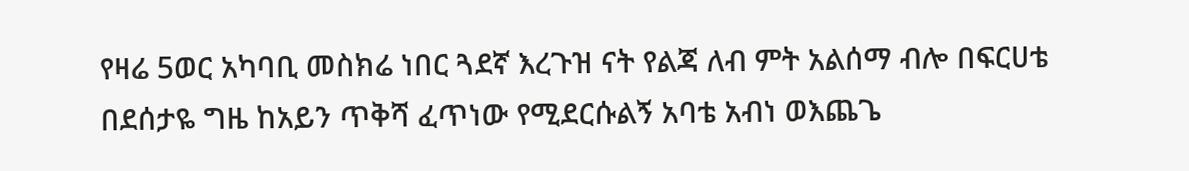የዛሬ 5ወር አካባቢ መስክሬ ነበር ጓደኛ እረጉዝ ናት የልጃ ለብ ምት አልሰማ ብሎ በፍርሀቴ በደሰታዬ ግዜ ከአይን ጥቅሻ ፈጥነው የሚደርሱልኝ አባቴ አብነ ወእጨጌ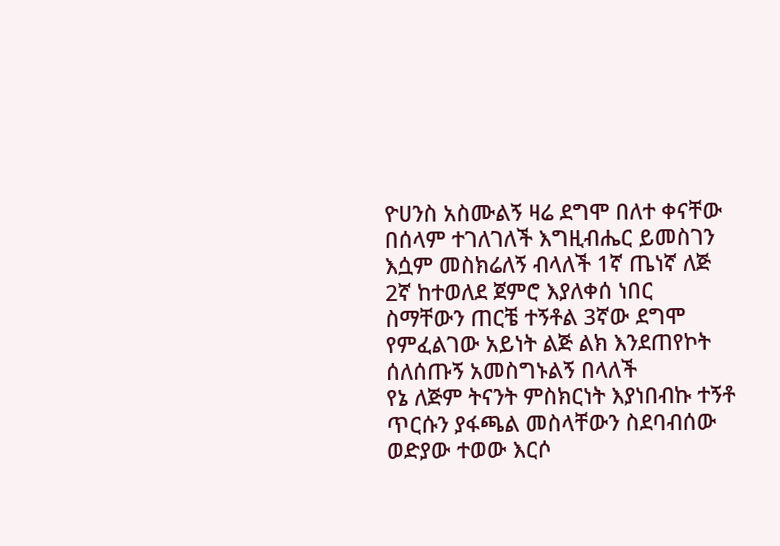ዮሀንስ አስሙልኝ ዛሬ ደግሞ በለተ ቀናቸው በሰላም ተገለገለች እግዚብሔር ይመስገን እሷም መስክሬለኝ ብላለች 1ኛ ጤነኛ ለጅ 2ኛ ከተወለደ ጀምሮ እያለቀሰ ነበር ስማቸውን ጠርቼ ተኝቶል 3ኛው ደግሞ የምፈልገው አይነት ልጅ ልክ እንደጠየኮት ሰለሰጡኝ አመስግኑልኝ በላለች
የኔ ለጅም ትናንት ምስክርነት እያነበብኩ ተኝቶ ጥርሱን ያፋጫል መስላቸውን ስደባብሰው ወድያው ተወው እርሶ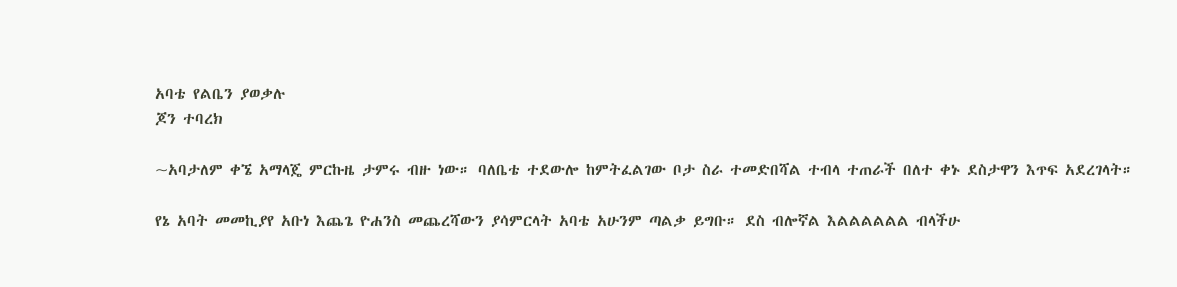አባቴ የልቤን ያወቃሉ
ጆን ተባረክ

~አባታለም ቀኜ አማላጄ ምርኩዜ ታምሩ ብዙ ነው። ባለቤቴ ተደውሎ ከምትፈልገው ቦታ ስራ ተመድበሻል ተብላ ተጠራች በለተ ቀኑ ደስታዋን እጥፍ አደረገላት።

የኔ አባት መመኪያየ አቡነ እጨጌ ዮሐንስ መጨረሻውን ያሳምርላት አባቴ አሁንም ጣልቃ ይግቡ። ደስ ብሎኛል እልልልልልል ብላችሁ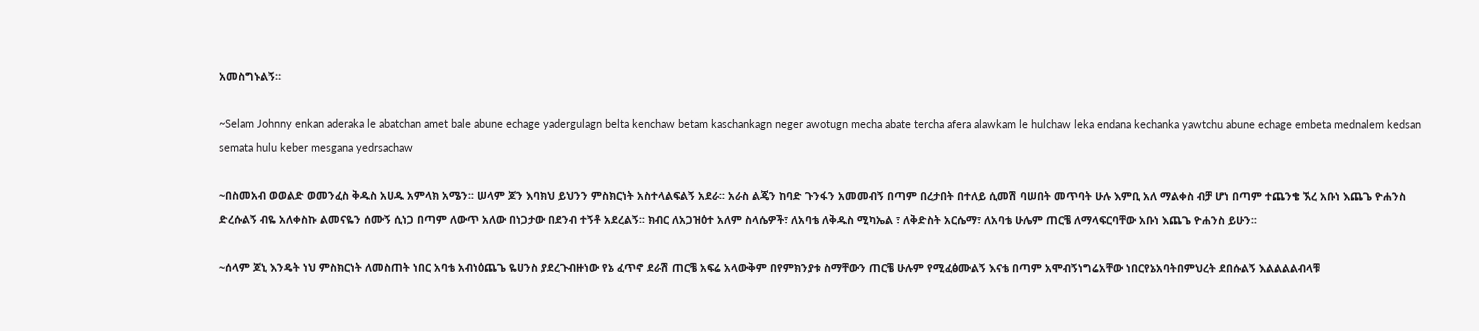አመስግኑልኝ።

~Selam Johnny enkan aderaka le abatchan amet bale abune echage yadergulagn belta kenchaw betam kaschankagn neger awotugn mecha abate tercha afera alawkam le hulchaw leka endana kechanka yawtchu abune echage embeta mednalem kedsan semata hulu keber mesgana yedrsachaw

~በስመአብ ወወልድ ወመንፈስ ቅዱስ አሀዱ አምላክ አሜን፡፡ ሠላም ጆን እባክህ ይህንን ምስክርነት አስተላልፍልኝ አደራ፡፡ አራስ ልጄን ከባድ ጉንፋን አመመብኝ በጣም በረታበት በተለይ ሲመሽ ባሠበት መጥባት ሁሉ እምቢ አለ ማልቀስ ብቻ ሆነ በጣም ተጨንቄ ኧረ አቡነ እጨጌ ዮሐንስ ድረሱልኝ ብዬ አለቀስኩ ልመናዬን ሰሙኝ ሲነጋ በጣም ለውጥ አለው በነጋታው በደንብ ተኝቶ አደረልኝ፡፡ ክብር ለአጋዝዕተ አለም ስላሴዎች፣ ለአባቴ ለቅዱስ ሚካኤል ፣ ለቅድስት አርሴማ፣ ለአባቴ ሁሌም ጠርቼ ለማላፍርባቸው አቡነ እጨጌ ዮሐንስ ይሁን፡፡

~ሰላም ጆኒ እንዴት ነህ ምስክርነት ለመስጠት ነበር አባቴ አብነዕጨጌ ዬሀንስ ያደረጉብዙነው የኔ ፈጥኖ ደራሽ ጠርቼ አፍሬ አላውቅም በየምክንያቱ ስማቸውን ጠርቼ ሁሉም የሚፈፅሙልኝ እናቴ በጣም አሞብኝነግሬአቸው ነበርየኔአባትበምህረት ደበሱልኝ እልልልልብላቹ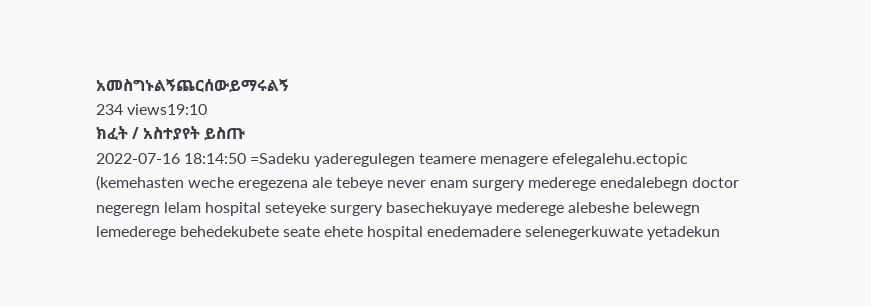አመስግኑልኝጨርሰውይማሩልኝ
234 views19:10
ክፈት / አስተያየት ይስጡ
2022-07-16 18:14:50 =Sadeku yaderegulegen teamere menagere efelegalehu.ectopic (kemehasten weche eregezena ale tebeye never enam surgery mederege enedalebegn doctor negeregn lelam hospital seteyeke surgery basechekuyaye mederege alebeshe belewegn lemederege behedekubete seate ehete hospital enedemadere selenegerkuwate yetadekun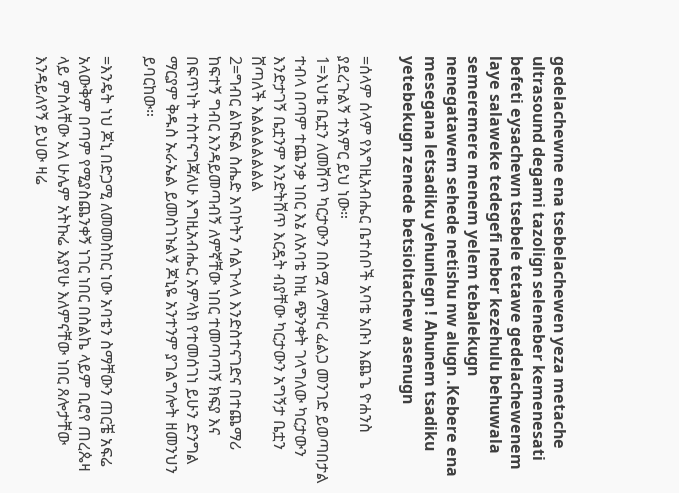gedelachewne ena tsebelachewen yeza metache ultrasound degami tazolign seleneber kemenesati befeti eysachewn tsebele tetawe gedelachewenem laye salaweke tedegefi neber kezehulu behuwala semeremere menem yelem tebalekugn nenegatawem sehede netishu nw alugn .Kebere ena mesegana letsadiku yehunlegn ! Ahunem tsadiku yetebekugn zenede betsioltachew asenugn

=ሰላም ሰላም የእግዚአብሔር ቤተሰቦች አባቴ አቡነ እጨጌ ዮሐንስ ያደረጉልኝ ተአምር ይህ ነው።
1=እህቴ ቤቷን ለመሸጥ ካርታውን በስሟ ለማዞር ፈልጋ መንገድ ይወጣበታል ተብላ በጣም ተጨንቃ ነበር እኔ ለአባቴ ከዚ ጭንቀት ገላግለው ካርታውን እንድታገኝ ቤቷንም እንድትሸጥ እርዷት ብያቸው ካርታውን አግኝታ ቤቷን ሸጣለች እልልልልልልል
2=ግብር ልከፍል ስሔድ እባኮትን ሳልጉላላ እንድስተናገድና በተጨማሪ ከፍተኝ ግብር እንዳይመጣብኝ ለምኛቸው ነበር ተመጣጣኝ ክፍያ እና በፍጥነት ተስተናግጃለሁ እግዚአብሔር አምላክ የተመሰገነ ይሁን ድንግል ማርያም ቅዱስ ኡራኤል ይመስገኑልኝ ጆኒዬ አንተንም ያገልግሎት ዘመንህን ይባርከው።

=እንዴት ነህ ጆኒ በድጋሚ ለመመስከር ነው አባቴን ስማቸውን ጠርቼ አፍሬ አላውቅም በጣም የሚያስጨንቀኝ ነገር ነበር በስልኬ ላይም ቢሮየ ጠረጴዛ ላይ ምስላቸው አለ ሁሌም አትኩሬ እያየሁ እለምናቸው ነበር ጸሎታቸው እንዳይለየኝ ይህው ዛሬ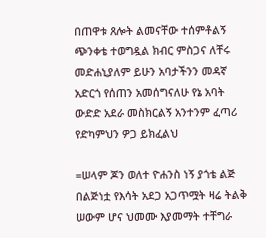በጠዋቱ ጸሎት ልመናቸው ተሰምቶልኝ ጭንቀቴ ተወግዷል ክብር ምስጋና ለቸሩ መድሐኒያለም ይሁን አባታችንን መዳኛ አድርጎ የሰጠን አመሰግናለሁ የኔ አባት ውድድ አደራ መስክርልኝ አንተንም ፈጣሪ የድካምህን ዎጋ ይክፈልህ

=ሠላም ጆን ወለተ ዮሐንስ ነኝ ያጎቴ ልጅ በልጅነቷ የእሳት አደጋ አጋጥሟት ዛሬ ትልቅ ሠውም ሆና ህመሙ እያመማት ተቸግራ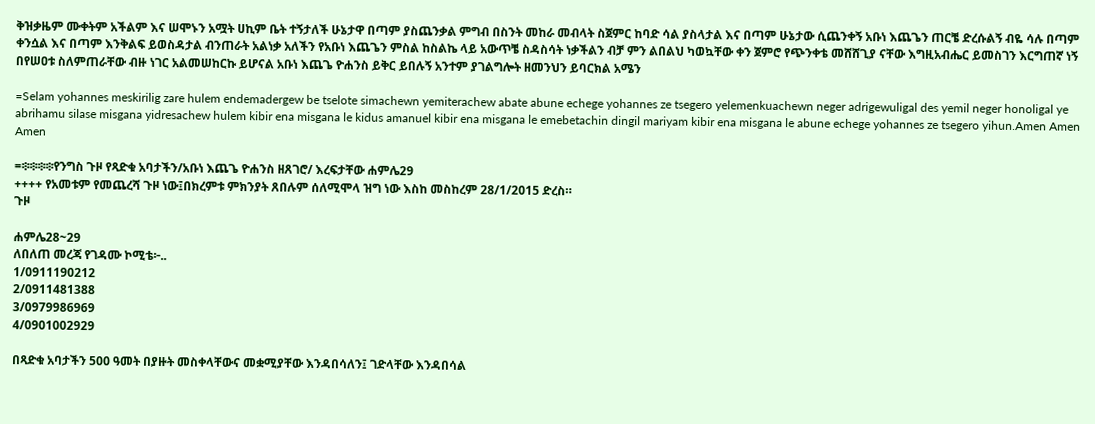ቅዝቃዜም ሙቀትም አችልም እና ሠሞኑን አሟት ሀኪም ቤት ተኝታለች ሁኔታዋ በጣም ያስጨንቃል ምግብ በስንት መከራ መብላት ስጀምር ከባድ ሳል ያስላታል እና በጣም ሁኔታው ሲጨንቀኝ አቡነ እጨጌን ጠርቼ ድረሱልኝ ብዬ ሳሉ በጣም ቀንሷል እና በጣም እንቅልፍ ይወስዳታል ብንጠራት አልነቃ አለችን የአቡነ እጨጌን ምስል ከስልኬ ላይ አውጥቼ ስዳስሳት ነቃችልን ብቻ ምን ልበልህ ካወኳቸው ቀን ጀምሮ የጭንቀቴ መሸሸጊያ ናቸው እግዚአብሔር ይመስገን እርግጠኛ ነኝ በየሠዐቱ ስለምጠራቸው ብዙ ነገር አልመሠከርኩ ይሆናል አቡነ እጨጌ ዮሐንስ ይቅር ይበሉኝ አንተም ያገልግሎት ዘመንህን ይባርክል አሜን

=Selam yohannes meskirilig zare hulem endemadergew be tselote simachewn yemiterachew abate abune echege yohannes ze tsegero yelemenkuachewn neger adrigewuligal des yemil neger honoligal ye abrihamu silase misgana yidresachew hulem kibir ena misgana le kidus amanuel kibir ena misgana le emebetachin dingil mariyam kibir ena misgana le abune echege yohannes ze tsegero yihun.Amen Amen Amen

=፨፨፨፨የንግስ ጉዞ የጻድቁ አባታችን/አቡነ እጨጌ ዮሐንስ ዘጸገሮ/ እረፍታቸው ሐምሌ29
++++ የአመቱም የመጨረሻ ጉዞ ነው፤በክረምቱ ምክንያት ጸበሉም ሰለሚሞላ ዝግ ነው እስከ መስከረም 28/1/2015 ድረስ።
ጉዞ

ሐምሌ28~29
ለበለጠ መረጃ የገዳሙ ኮሚቴ፦..
1/0911190212
2/0911481388
3/0979986969
4/0901002929

በጻድቁ አባታችን 500 ዓመት በያዙት መስቀላቸውና መቋሚያቸው እንዳበሳለን፤ ገድላቸው እንዳበሳል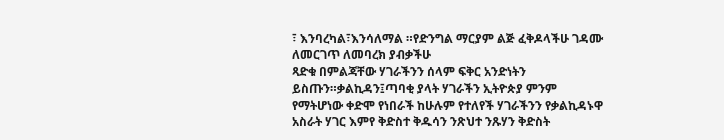፣ እንባረካል፣እንሳለማል ።የድንግል ማርያም ልጅ ፈቅዶላችሁ ገዳሙ ለመርገጥ ለመባረክ ያብቃችሁ
ጻድቁ በምልጃቸው ሃገራችንን ሰላም ፍቅር አንድነትን ይስጡን።ቃልኪዳን፤ጣባቂ ያላት ሃገራችን ኢትዮጵያ ምንም የማትሆነው ቀድሞ የነበራች ከሁሉም የተለየች ሃገራችንን የቃልኪዳኑዋ አስራት ሃገር እምየ ቅድስተ ቅዱሳን ንጽህተ ንጹሃን ቅድስት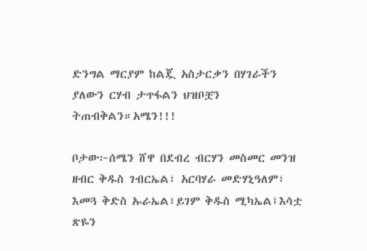ድንግል ማርያም ከልጇ አስታርቃን በሃገራችን ያለውን ርሃብ ታጥፋልን ህዝቦቿን ትጠብቅልን።አሜን!!!

ቦታው፦ሰሜን ሸዋ በደብረ ብርሃን መስመር መንዝ ዘብር ቅዱስ ገብርኤል፣ አርባሃራ መድሃኒዓለም፣ እመጓ ቅድስ ኡራኤል፣ይገም ቅዱስ ሚካኤል፤እሳቷ ጽዬን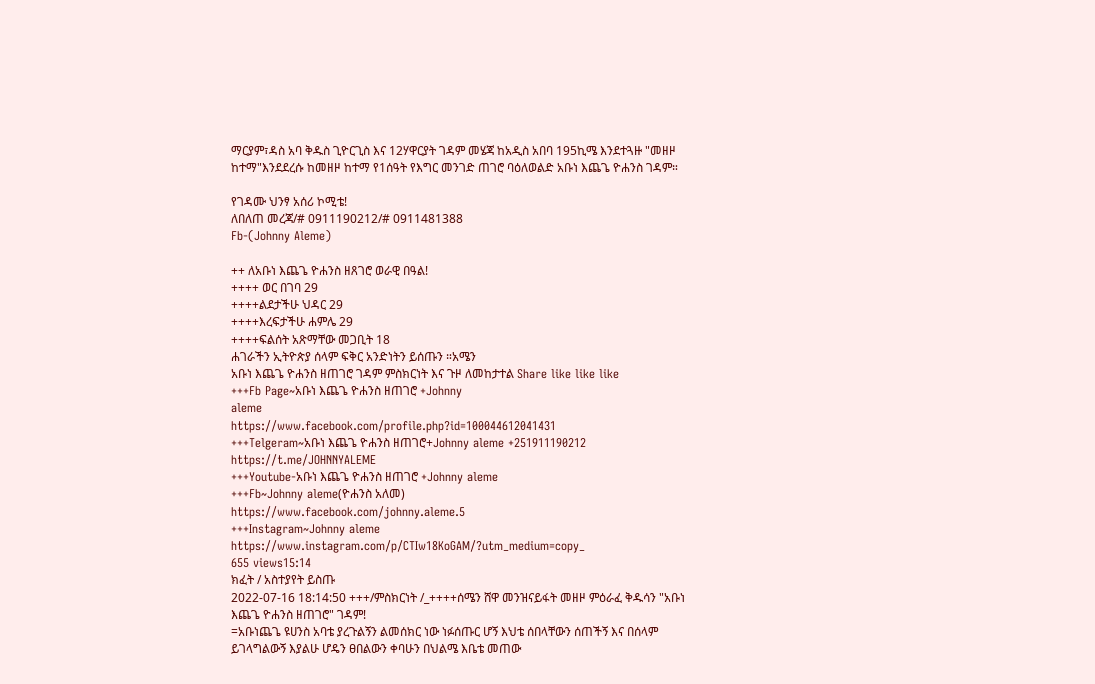ማርያም፣ዳስ አባ ቅዱስ ጊዮርጊስ እና 12ሃዋርያት ገዳም መሄጃ ከአዲስ አበባ 195ኪሜ እንደተጓዙ "መዘዞ ከተማ"እንደደረሱ ከመዘዞ ከተማ የ1ሰዓት የእግር መንገድ ጠገሮ ባዕለወልድ አቡነ እጨጌ ዮሐንስ ገዳም።

የገዳሙ ህንፃ አሰሪ ኮሚቴ!
ለበለጠ መረጃ/# 0911190212/# 0911481388
Fb-(Johnny Aleme)

++ ለአቡነ እጨጌ ዮሐንስ ዘጸገሮ ወራዊ በዓል!
++++ ወር በገባ 29
++++ልደታችሁ ህዳር 29
++++እረፍታችሁ ሐምሌ 29
++++ፍልሰት አጽማቸው መጋቢት 18
ሐገራችን ኢትዮጵያ ሰላም ፍቅር አንድነትን ይሰጡን ።አሜን
አቡነ እጨጌ ዮሐንስ ዘጠገሮ ገዳም ምስክርነት እና ጉዞ ለመከታተል Share like like like
+++Fb Page~አቡነ እጨጌ ዮሐንስ ዘጠገሮ +Johnny
aleme
https://www.facebook.com/profile.php?id=100044612041431
+++Telgeram~አቡነ እጨጌ ዮሐንስ ዘጠገሮ+Johnny aleme +251911190212
https://t.me/JOHNNYALEME
+++Youtube-አቡነ እጨጌ ዮሐንስ ዘጠገሮ +Johnny aleme
+++Fb~Johnny aleme(ዮሐንስ አለመ)
https://www.facebook.com/johnny.aleme.5
+++Instagram~Johnny aleme
https://www.instagram.com/p/CTIw18KoGAM/?utm_medium=copy_
655 views15:14
ክፈት / አስተያየት ይስጡ
2022-07-16 18:14:50 +++/ምስክርነት /_++++ሰሜን ሸዋ መንዝናይፋት መዘዞ ምዕራፈ ቅዱሳን "አቡነ እጨጌ ዮሐንስ ዘጠገሮ" ገዳም!
=አቡነጨጌ ዩሀንስ አባቴ ያረጉልኝን ልመሰክር ነው ነፉሰጡር ሆኝ እህቴ ሰበላቸውን ሰጠችኝ እና በሰላም ይገላግልውኝ እያልሁ ሆዴን ፀበልውን ቀባሁን በህልሜ እቤቴ መጠው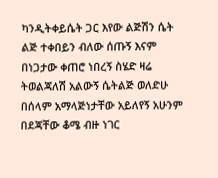ካንዲትቀይሴት ጋር እየው ልጅሽን ሴት ልጅ ተቀበይን ብለው ሰጡኝ እናም በነጋታው ቀጠሮ ነበረኝ ስሄድ ዛሬ ትወልጃለሽ አልውኝ ሴትልጅ ወለድሁ በሰላም አማላጅነታቸው አይለየኝ አሁንም በደጃቸው ቆሜ ብዙ ነገር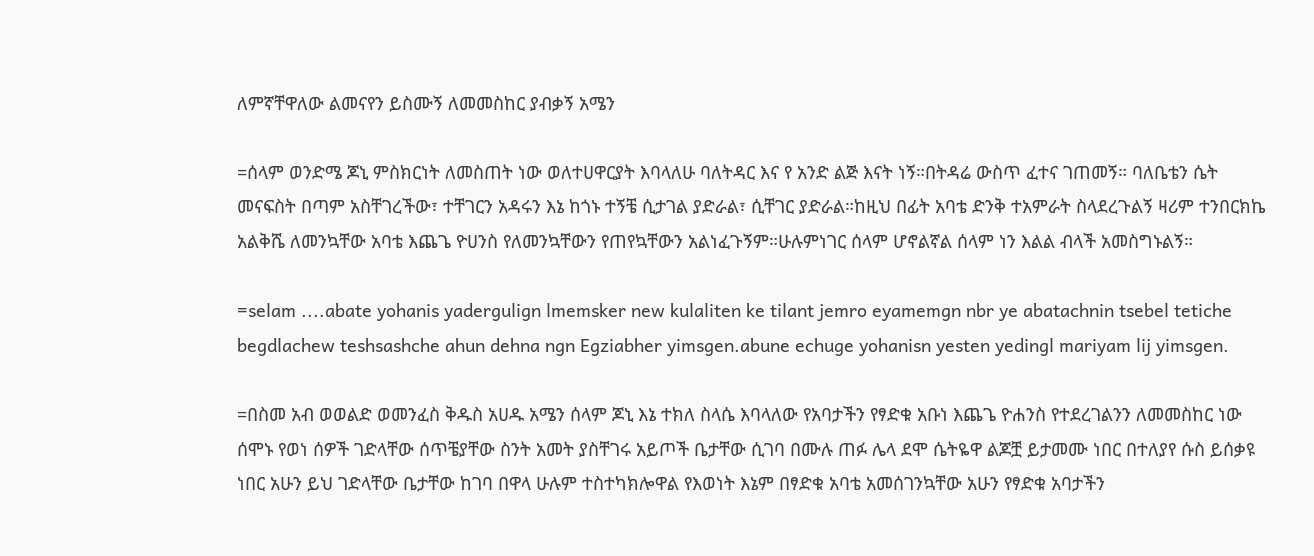ለምኛቸዋለው ልመናየን ይስሙኝ ለመመስከር ያብቃኝ አሜን

=ሰላም ወንድሜ ጆኒ ምስክርነት ለመስጠት ነው ወለተሀዋርያት እባላለሁ ባለትዳር እና የ አንድ ልጅ እናት ነኝ።በትዳሬ ውስጥ ፈተና ገጠመኝ። ባለቤቴን ሴት መናፍስት በጣም አስቸገረችው፣ ተቸገርን አዳሩን እኔ ከጎኑ ተኝቼ ሲታገል ያድራል፣ ሲቸገር ያድራል።ከዚህ በፊት አባቴ ድንቅ ተአምራት ስላደረጉልኝ ዛሪም ተንበርክኬ አልቅሼ ለመንኳቸው አባቴ እጨጌ ዮሀንስ የለመንኳቸውን የጠየኳቸውን አልነፈጉኝም።ሁሉምነገር ሰላም ሆኖልኛል ሰላም ነን እልል ብላች አመስግኑልኝ።

=selam ....abate yohanis yadergulign lmemsker new kulaliten ke tilant jemro eyamemgn nbr ye abatachnin tsebel tetiche begdlachew teshsashche ahun dehna ngn Egziabher yimsgen.abune echuge yohanisn yesten yedingl mariyam lij yimsgen.

=በስመ አብ ወወልድ ወመንፈስ ቅዱስ አሀዱ አሜን ሰላም ጆኒ እኔ ተክለ ስላሴ እባላለው የአባታችን የፃድቁ አቡነ እጨጌ ዮሐንስ የተደረገልንን ለመመስከር ነው ሰሞኑ የወነ ሰዎች ገድላቸው ሰጥቼያቸው ስንት አመት ያስቸገሩ አይጦች ቤታቸው ሲገባ በሙሉ ጠፉ ሌላ ደሞ ሴትዬዋ ልጆቿ ይታመሙ ነበር በተለያየ ሱስ ይሰቃዩ ነበር አሁን ይህ ገድላቸው ቤታቸው ከገባ በዋላ ሁሉም ተስተካክሎዋል የእወነት እኔም በፃድቁ አባቴ አመሰገንኳቸው አሁን የፃድቁ አባታችን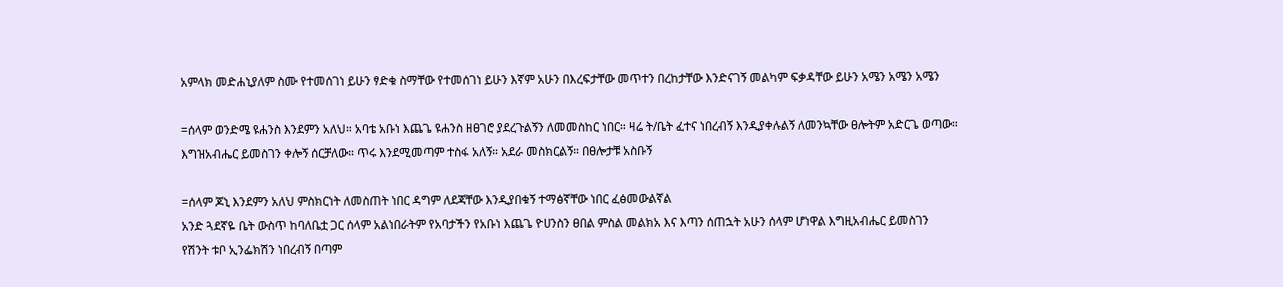አምላክ መድሐኒያለም ስሙ የተመሰገነ ይሁን ፃድቁ ስማቸው የተመሰገነ ይሁን እኛም አሁን በእረፍታቸው መጥተን በረከታቸው እንድናገኝ መልካም ፍቃዳቸው ይሁን አሜን አሜን አሜን

=ሰላም ወንድሜ ዩሐንስ እንደምን አለህ። አባቴ አቡነ እጨጌ ዩሐንስ ዘፀገሮ ያደረጉልኝን ለመመስከር ነበር። ዛሬ ት/ቤት ፈተና ነበረብኝ እንዲያቀሉልኝ ለመንኳቸው ፀሎትም አድርጌ ወጣው። እግዝአብሔር ይመስገን ቀሎኝ ሰርቻለው። ጥሩ እንደሚመጣም ተስፋ አለኝ። አደራ መስክርልኝ። በፀሎታቹ አስቡኝ

=ሰላም ጆኒ እንደምን አለህ ምስክርነት ለመስጠት ነበር ዳግም ለደጃቸው እንዲያበቁኝ ተማፅኛቸው ነበር ፈፅመውልኛል
አንድ ጓደኛዬ ቤት ውስጥ ከባለቤቷ ጋር ሰላም አልነበራትም የአባታችን የአቡነ እጨጌ ዮሀንስን ፀበል ምስል መልክአ እና እጣን ሰጠኋት አሁን ሰላም ሆነዋል እግዚአብሔር ይመስገን
የሽንት ቱቦ ኢንፌክሽን ነበረብኝ በጣም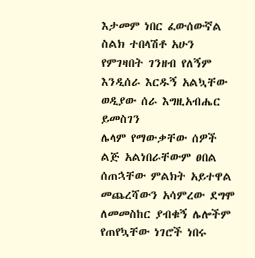እታመም ነበር ፈውሰውኛል
ስልክ ተበላሽቶ አሁን የምገዛበት ገንዘብ የለኝም እንዲሰራ እርዱኝ አልኳቸው ወዲያው ሰራ እግዚአብሔር ይመስገን
ሌላም የማውቃቸው ሰዎች ልጅ አልነበራቸውም ፀበል ሰጠኋቸው ምልክት አይተዋል መጨረሻውን አሳምረው ደግሞ ለመመስከር ያብቁኝ ሌሎችም የጠየኳቸው ነገሮች ነበሩ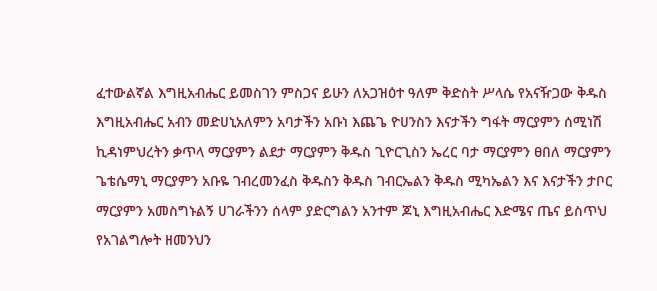ፈተውልኛል እግዚአብሔር ይመስገን ምስጋና ይሁን ለአጋዝዕተ ዓለም ቅድስት ሥላሴ የአናዥጋው ቅዱስ እግዚአብሔር አብን መድሀኒአለምን አባታችን አቡነ እጨጌ ዮሀንስን እናታችን ግፋት ማርያምን ሰሚነሽ ኪዳነምህረትን ቃጥላ ማርያምን ልደታ ማርያምን ቅዱስ ጊዮርጊስን ኤረር ባታ ማርያምን ፀበለ ማርያምን ጌቴሴማኒ ማርያምን አቡዬ ገብረመንፈስ ቅዱስን ቅዱስ ገብርኤልን ቅዱስ ሚካኤልን እና እናታችን ታቦር ማርያምን አመስግኑልኝ ሀገራችንን ሰላም ያድርግልን አንተም ጆኒ እግዚአብሔር እድሜና ጤና ይስጥህ የአገልግሎት ዘመንህን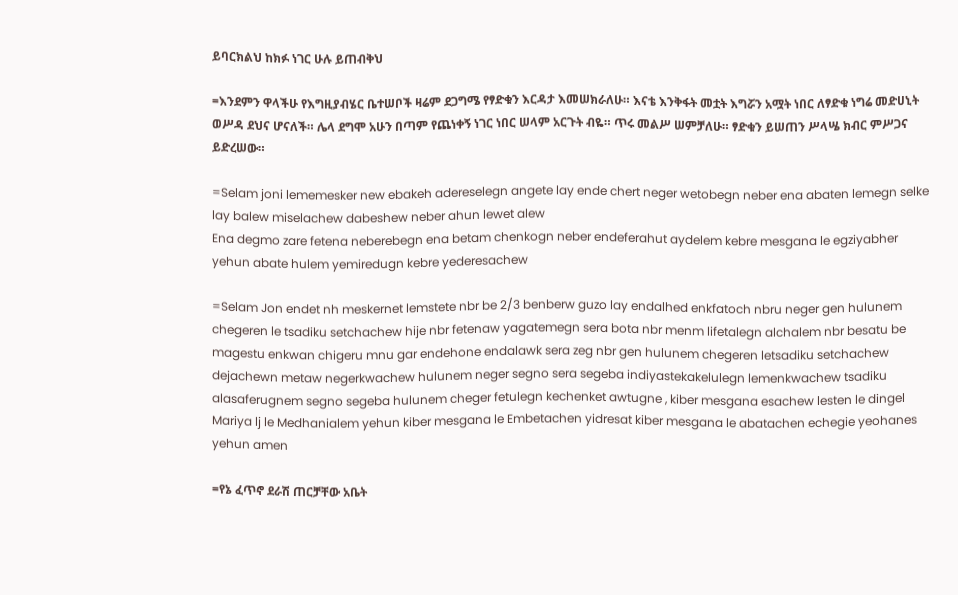ይባርክልህ ከክፉ ነገር ሁሉ ይጠብቅህ

=እንደምን ዋላችሁ የእግዚያብሄር ቤተሠቦች ዛሬም ደጋግሜ የፃድቁን እርዳታ እመሠክራለሁ። እናቴ እንቅፋት መቷት እግሯን አሟት ነበር ለፃድቁ ነግሬ መድሀኒት ወሥዳ ደህና ሆናለች። ሌላ ደግሞ አሁን በጣም የጨነቀኝ ነገር ነበር ሠላም አርጉት ብዬ። ጥሩ መልሥ ሠምቻለሁ። ፃድቁን ይሠጠን ሥላሤ ክብር ምሥጋና ይድረሠው።

=Selam joni lememesker new ebakeh adereselegn angete lay ende chert neger wetobegn neber ena abaten lemegn selke lay balew miselachew dabeshew neber ahun lewet alew
Ena degmo zare fetena neberebegn ena betam chenkogn neber endeferahut aydelem kebre mesgana le egziyabher yehun abate hulem yemiredugn kebre yederesachew

=Selam Jon endet nh meskernet lemstete nbr be 2/3 benberw guzo lay endalhed enkfatoch nbru neger gen hulunem chegeren le tsadiku setchachew hije nbr fetenaw yagatemegn sera bota nbr menm lifetalegn alchalem nbr besatu be magestu enkwan chigeru mnu gar endehone endalawk sera zeg nbr gen hulunem chegeren letsadiku setchachew dejachewn metaw negerkwachew hulunem neger segno sera segeba indiyastekakelulegn lemenkwachew tsadiku alasaferugnem segno segeba hulunem cheger fetulegn kechenket awtugne , kiber mesgana esachew lesten le dingel Mariya lj le Medhanialem yehun kiber mesgana le Embetachen yidresat kiber mesgana le abatachen echegie yeohanes yehun amen

=የኔ ፈጥኖ ደራሽ ጠርቻቸው አቤት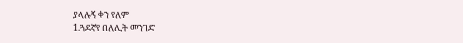ያላሉኝ ቀን የለም
1.ጓደኛየ በለሊት መንገድ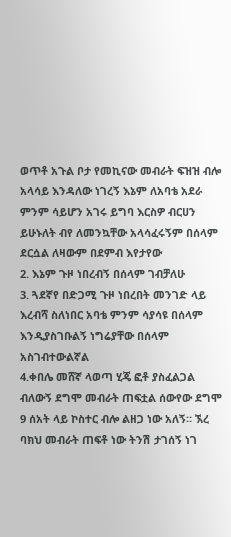ወጥቶ አጉል ቦታ የመኪናው መብራት ፍዝዝ ብሎ አላሳይ እንዳለው ነገረኝ እኔም ለአባቴ አደራ ምንም ሳይሆን አገሩ ይግባ እርስዎ ብርሀን ይሁኑለት ብየ ለመንኳቸው አላሳፈሩኝም በሰላም ደርሷል ለዛውም በደምብ እየታየው
2. እኔም ጉዞ ነበረብኝ በሰላም ገብቻለሁ
3. ጓደኛየ በድጋሚ ጉዞ ነበረበት መንገድ ላይ እረብሻ ስለነበር አባቴ ምንም ሳያሳዩ በሰላም እንዲያስገቡልኝ ነግሬያቸው በሰላም አስገብተውልኛል
4.ቀበሌ መሸኛ ላወጣ ሂጄ ፎቶ ያስፈልጋል ብለውኝ ደግሞ መብራት ጠፍቷል ሰውየው ደግሞ 9 ሰአት ላይ ኮስተር ብሎ ልዘጋ ነው አለኝ። ኧረ ባክህ መብራት ጠፍቶ ነው ትንሽ ታገሰኝ ነገ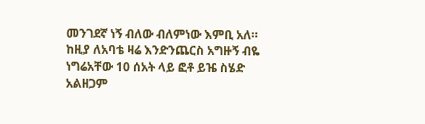መንገደኛ ነኝ ብለው ብለምነው እምቢ አለ። ከዚያ ለአባቴ ዛሬ እንድንጨርስ አግዙኝ ብዬ ነግሬአቸው 10 ሰአት ላይ ፎቶ ይዤ ስሄድ አልዘጋም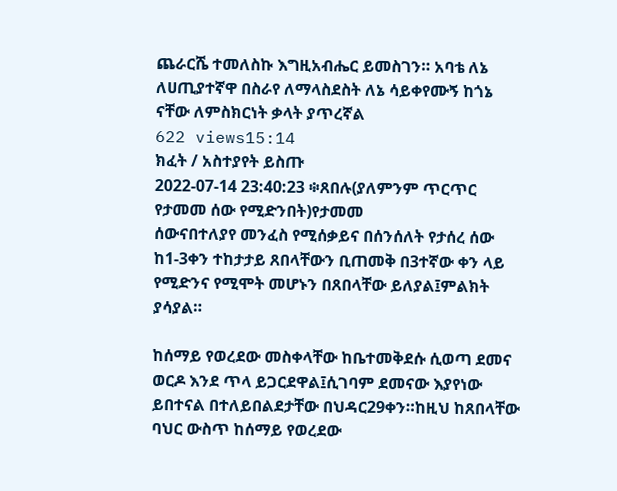ጨራርሼ ተመለስኩ እግዚአብሔር ይመስገን። አባቴ ለኔ ለሀጢያተኛዋ በስራየ ለማላስደስት ለኔ ሳይቀየሙኝ ከጎኔ ናቸው ለምስክርነት ቃላት ያጥረኛል
622 views15:14
ክፈት / አስተያየት ይስጡ
2022-07-14 23:40:23 ፨ጸበሉ(ያለምንም ጥርጥር የታመመ ሰው የሚድንበት)የታመመ
ሰውናበተለያየ መንፈስ የሚሰቃይና በሰንሰለት የታሰረ ሰው ከ1-3ቀን ተከታታይ ጸበላቸውን ቢጠመቅ በ3ተኛው ቀን ላይ የሚድንና የሚሞት መሆኑን በጸበላቸው ይለያል፤ምልክት ያሳያል።

ከሰማይ የወረደው መስቀላቸው ከቤተመቅደሱ ሲወጣ ደመና ወርዶ እንደ ጥላ ይጋርደዋል፤ሲገባም ደመናው እያየነው ይበተናል በተለይበልደታቸው በህዳር29ቀን።ከዚህ ከጸበላቸው ባህር ውስጥ ከሰማይ የወረደው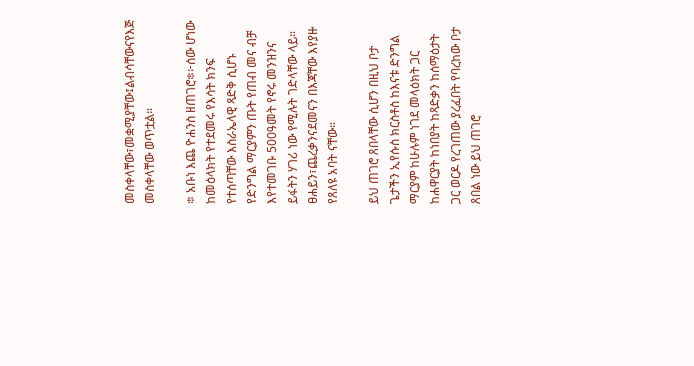መስቀላቸው፣መቋሚያቸው፤ልብሳቸውናየእጅ መስቀላቸው ወጥቷል።

፨ አቡነ እጨ ዮሐንስ ዘጠገሮ፨፦ሰው ሆነው ከመዕላክት የተደመሩ የእሳት ክንፍ የተሰጣቸው እስራኤላዊ ጻድቅ ሲሆኑ የድንግል ማርያምን ጡት የጠብ መና ብቻ እየተመገቡ 500ዓመት የኖሩ መንዝንና ይፋትን ሃገሪ ነው የሚሉት ገድላቸው ላይ። ፀሐይን፣ጨረቃንናደመናን በእጃቸው እየያዙ የጸለዩ አባት ናቸው።

ይህ ጠገሮ ጸበላቸው ሲሆን በዚህ ቦታ ጌታችን ኢየሱስ ክርስቶስ ከእናቱ ድንግል ማርያም ከሁሉም ነገደ መላዕክት ጋር ከሐዋርያት ከነበያት ከጻድቃን ከሰማዕታት ጋር ወርዶ የረገጠው ያረፈበት የባረከው ቦታ ጸበል ነው ይህ ጠገሮ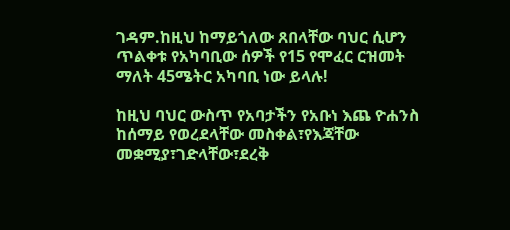ገዳም.ከዚህ ከማይጎለው ጸበላቸው ባህር ሲሆን ጥልቀቱ የአካባቢው ሰዎች የ15 የሞፈር ርዝመት ማለት 45ሜትር አካባቢ ነው ይላሉ!

ከዚህ ባህር ውስጥ የአባታችን የአቡነ እጨ ዮሐንስ ከሰማይ የወረደላቸው መስቀል፣የእጃቸው መቋሚያ፣ገድላቸው፣ደረቅ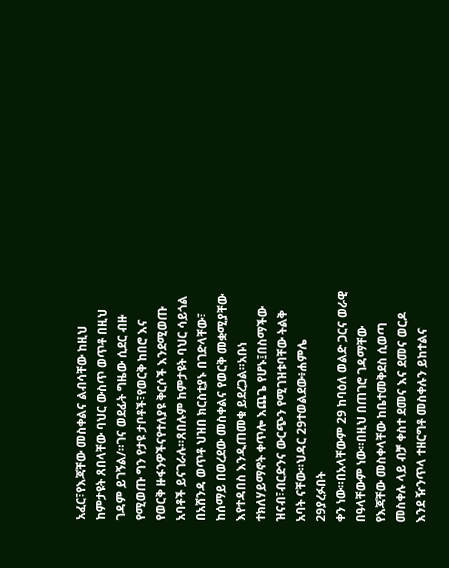አፈር፣የእጃቸው መስቀልና ልብሳቸው ከዚህ ከምታዩት ጸበላቸው ባህር ውስጥ ወጥቶ በዚህ ገዳም ይገኝል/።ገና ወደፊት ግዜው ሲደር ብዙ የሚወጡ ግን የታዩ ታቦቶች፣የወርቅ ከበሮ እና የወርቅ ዙፋንዎችናየተለያዩ ቅርሶች እንደሚወጡ አባቶች ይናገራሉ።ጸበሉም ከምታዩት ባህር ሳይጎል በአሸንዳ ወጥቶ ህዝበ ክርስቲያኑ በገድላቸው፣ ከሰማይ በወረደው መስቀልና የወርቅ መቋሚያቸው እየተዳበስ እንዲጠመቁ ይደረጋል።አቡነ ተክለሃይማኖት ቀጥሎ እጨጌ የሆኑ፤በስማችው ዝናብ፣ብርድንና ውርጭን የሚገዝቱባቸው ትልቅ አባት ናቸው።ህዳር 29ተወልደው፥ሐምሌ 29ያረፉበት
ቀን ነው።በአላቸውም 29 ከባዕለ ወልድ ጋርና ወራዊ በዓላቸውም ነው።በዚህ በጠገሮ ገዳማቸው የእጃቸው መስቀላቸው ከቤተመቅደስ ሲወጣ መስቀሉ ላይ ብቻ ቀስተ ደመና እና ደመና ወርዶ እንደ ዥንጥላ ተዘርግቶ መስቀሉን ይከተልና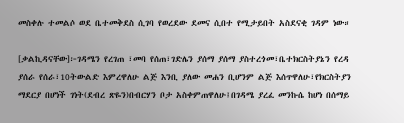መስቀሉ ተመልሶ ወደ ቤተመቅደስ ሲገባ የወረደው ደመና ሲበተ የሚታይበት አስደናቂ ገዳም ነው።

[ቃልኪዳናቸው]፦ገዳሜን የረገጠ ፣መባ የሰጠ፣ገድሌን ያሰማ ያሰማ ያስተረጎመ፣ቤተክርስትያኔን የረዳ ያሰራ የሰራ፣10ትውልድ እምረዋለሁ ልጅ እንቢ ያለው መሐን ቢሆንም ልጅ እሰጥዋለሁ፣የክርስትያን ማደርያ በሆነች ገነት(ደብረ ጽዬን)በብርሃን ቦታ አስቀምጠዋለሁ፤በገዳሜ ያረፈ መንኩሴ ከሆነ በሰማይ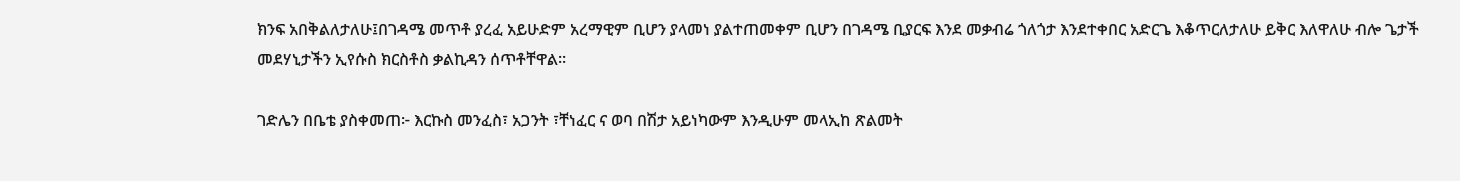ክንፍ አበቅልለታለሁ፤በገዳሜ መጥቶ ያረፈ አይሁድም አረማዊም ቢሆን ያላመነ ያልተጠመቀም ቢሆን በገዳሜ ቢያርፍ እንደ መቃብሬ ጎለጎታ እንደተቀበር አድርጌ እቆጥርለታለሁ ይቅር እለዋለሁ ብሎ ጌታች መደሃኒታችን ኢየሱስ ክርስቶስ ቃልኪዳን ሰጥቶቸዋል።

ገድሌን በቤቴ ያስቀመጠ፦ እርኩስ መንፈስ፣ አጋንት ፣ቸነፈር ና ወባ በሽታ አይነካውም እንዲሁም መላኢከ ጽልመት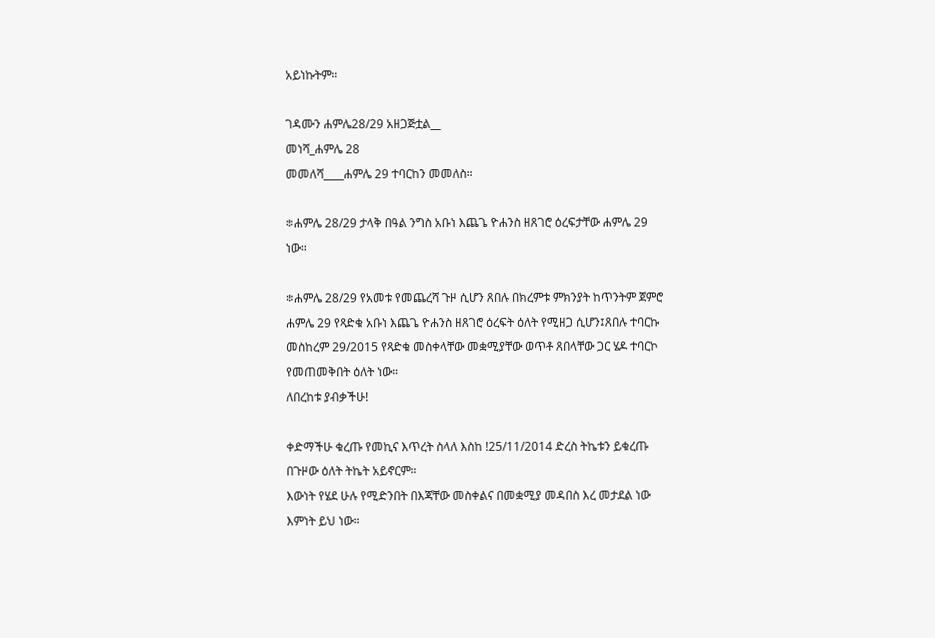አይነኩትም።

ገዳሙን ሐምሌ28/29 አዘጋጅቷል__
መነሻ_ሐምሌ 28
መመለሻ____ሐምሌ 29 ተባርከን መመለስ።

፨ሐምሌ 28/29 ታላቅ በዓል ንግስ አቡነ እጨጌ ዮሐንስ ዘጸገሮ ዕረፍታቸው ሐምሌ 29 ነው።

፨ሐምሌ 28/29 የአመቱ የመጨረሻ ጉዞ ሲሆን ጸበሉ በክረምቱ ምክንያት ከጥንትም ጀምሮ ሐምሌ 29 የጻድቁ አቡነ እጨጌ ዮሐንስ ዘጸገሮ ዕረፍት ዕለት የሚዘጋ ሲሆን፤ጸበሉ ተባርኩ መስከረም 29/2015 የጻድቁ መስቀላቸው መቋሚያቸው ወጥቶ ጸበላቸው ጋር ሄዶ ተባርኮ የመጠመቅበት ዕለት ነው።
ለበረከቱ ያብቃችሁ!

ቀድማችሁ ቁረጡ የመኪና እጥረት ስላለ እስከ !25/11/2014 ድረስ ትኬቱን ይቁረጡ በጉዞው ዕለት ትኬት አይኖርም።
እውነት የሄደ ሁሉ የሚድንበት በእጃቸው መስቀልና በመቋሚያ መዳበስ እረ መታደል ነው እምነት ይህ ነው።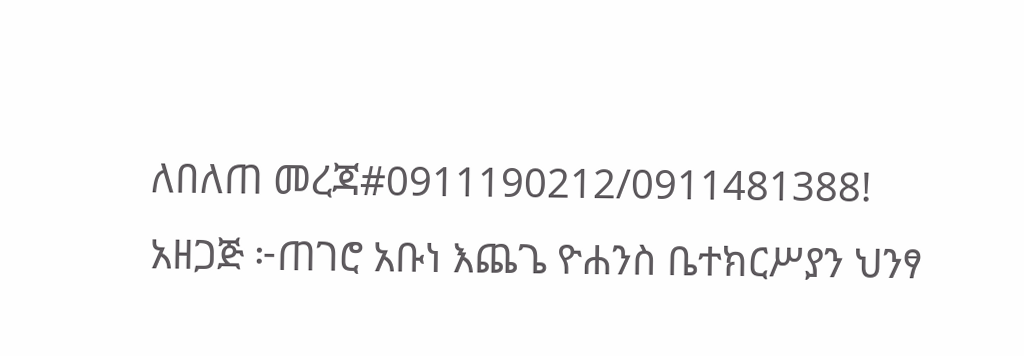ለበለጠ መረጃ#0911190212/0911481388!
አዘጋጅ ፦ጠገሮ አቡነ እጨጌ ዮሐንስ ቤተክርሥያን ህንፃ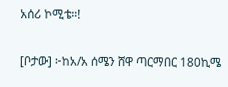አሰሪ ኮሚቴ።!

[ቦታው] ፦ከአ/አ ሰሜን ሸዋ ጣርማበር 180ኪሜ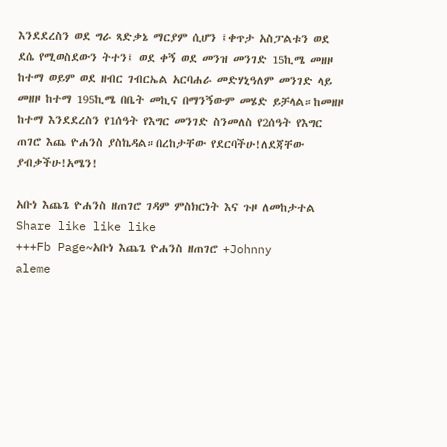እንደደረስን ወደ ግራ ጻድቃኔ ማርያም ሲሆን ፤ቀጥታ አስፓልቱን ወደ ደሴ የሚወስደውን ትተን፤ ወደ ቀኝ ወደ መንዝ መንገድ 15ኪሜ መዘዞ ከተማ ወይም ወደ ዘብር ገብርኤል አርባሐራ መድሃኒዓለም መንገድ ላይ መዘዞ ከተማ 195ኪሜ በቤት መኪና በማንኝውም መሄድ ይቻላል።ከመዘዞ ከተማ እንደደረስን የ1ሰዓት የእግር መንገድ ስንመለስ የ2ሰዓት የእግር ጠገሮ እጨ ዮሐንስ ያስኬዳል።በረከታቸው የደርባችሁ!ለደጃቸው ያብቃችሁ!አሜን!

አቡነ እጨጌ ዮሐንስ ዘጠገሮ ገዳም ምስክርነት እና ጉዞ ለመከታተል Share like like like
+++Fb Page~አቡነ እጨጌ ዮሐንስ ዘጠገሮ +Johnny
aleme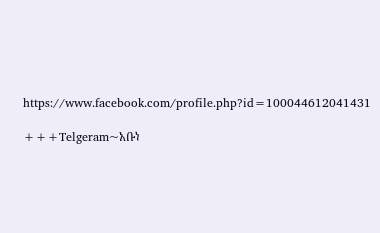https://www.facebook.com/profile.php?id=100044612041431

+++Telgeram~አቡነ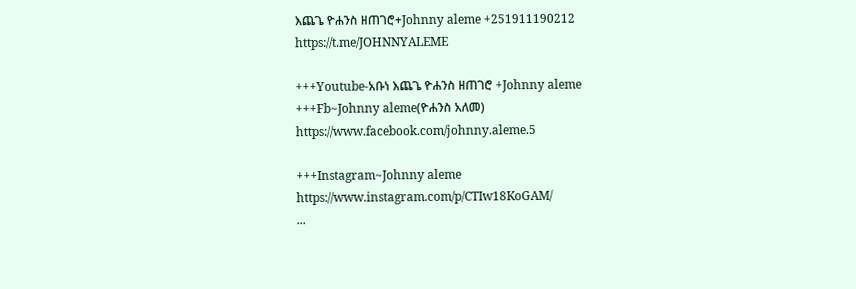እጨጌ ዮሐንስ ዘጠገሮ+Johnny aleme +251911190212
https://t.me/JOHNNYALEME

+++Youtube-አቡነ እጨጌ ዮሐንስ ዘጠገሮ +Johnny aleme
+++Fb~Johnny aleme(ዮሐንስ አለመ)
https://www.facebook.com/johnny.aleme.5

+++Instagram~Johnny aleme
https://www.instagram.com/p/CTIw18KoGAM/
...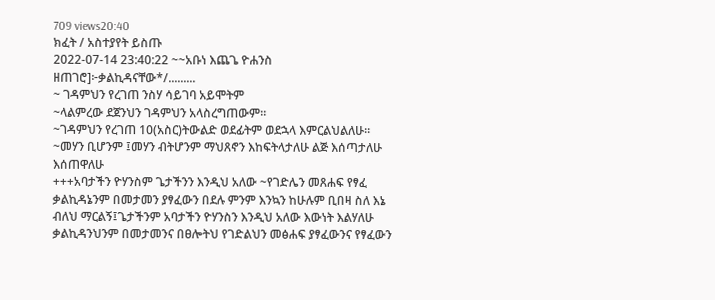709 views20:40
ክፈት / አስተያየት ይስጡ
2022-07-14 23:40:22 ~~አቡነ እጨጌ ዮሐንስ ዘጠገሮ]፦ቃልኪዳናቸው*/.........
~ ገዳምህን የረገጠ ንስሃ ሳይገባ አይሞትም
~ላልምረው ደጀንህን ገዳምህን አላስረግጠውም።
~ገዳምህን የረገጠ 10(አስር)ትውልድ ወደፊትም ወደኋላ እምርልህልለሁ።
~መሃን ቢሆንም ፤መሃን ብትሆንም ማህጸኖን እከፍትላታለሁ ልጅ እሰጣታለሁ እሰጠዋለሁ
+++አባታችን ዮሃንስም ጌታችንን እንዲህ አለው ~የገድሌን መጸሐፍ የፃፈ ቃልኪዳኔንም በመታመን ያፃፈውን በደሉ ምንም እንኳን ከሁሉም ቢበዛ ስለ እኔ ብለህ ማርልኝ፤ጌታችንም አባታችን ዮሃንስን እንዲህ አለው እውነት እልሃለሁ ቃልኪዳንህንም በመታመንና በፀሎትህ የገድልህን መፅሐፍ ያፃፈውንና የፃፈውን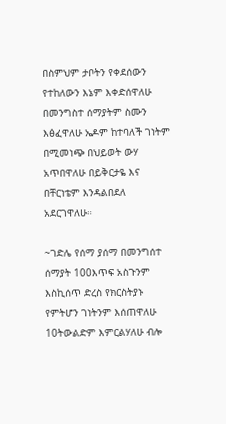በስምህም ታቦትን የቀደሰውን የተከለውን እኔም እቀድሰዋለሁ በመንግስተ ሰማያትም ስሙን እፅፈዋለሁ ኤዶም ከተባለች ገነትም በሚመነጭ በህይወት ውሃ አጥበዋለሁ በይቅርታዬ እና በቸርነቴም እንዳልበደለ አደርገዋለሁ።

~ገድሌ የሰማ ያሰማ በመንግሰተ ሰማያት 100እጥፍ አስጉንም እስኪሰጥ ድረስ የክርስትያኑ የምትሆን ገነትንም እሰጠዋለሁ 10ትውልድም እምርልሃለሁ ብሎ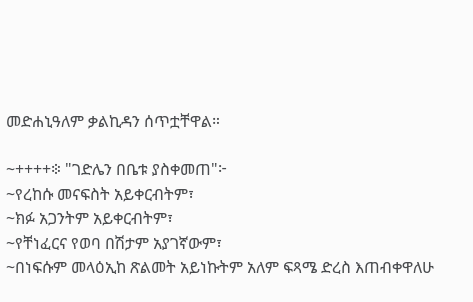መድሐኒዓለም ቃልኪዳን ሰጥቷቸዋል።

~++++፨ "ገድሌን በቤቱ ያስቀመጠ"፦
~የረከሱ መናፍስት አይቀርብትም፣
~ክፉ አጋንትም አይቀርብትም፣
~የቸነፈርና የወባ በሽታም አያገኛውም፣
~በነፍሱም መላዕኢከ ጽልመት አይነኩትም አለም ፍጻሜ ድረስ እጠብቀዋለሁ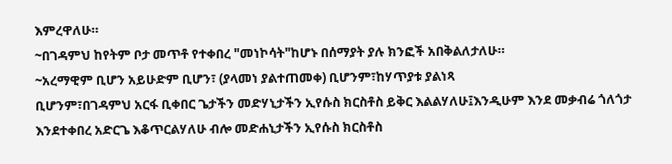እምረዋለሁ።
~በገዳምህ ከየትም ቦታ መጥቶ የተቀበረ "መነኮሳት"ከሆኑ በሰማያት ያሉ ክንፎች አበቅልለታለሁ።
~አረማዊም ቢሆን አይሁድም ቢሆን፣ (ያላመነ ያልተጠመቀ) ቢሆንም፣ከሃጥያቱ ያልነጻ
ቢሆንም፣በገዳምህ አርፋ ቢቀበር ጌታችን መድሃኒታችን ኢየሱስ ክርስቶስ ይቅር እልልሃለሁ፤እንዲሁም እንደ መቃብሬ ጎለጎታ እንደተቀበረ አድርጌ እቆጥርልሃለሁ ብሎ መድሐኒታችን ኢየሱስ ክርስቶስ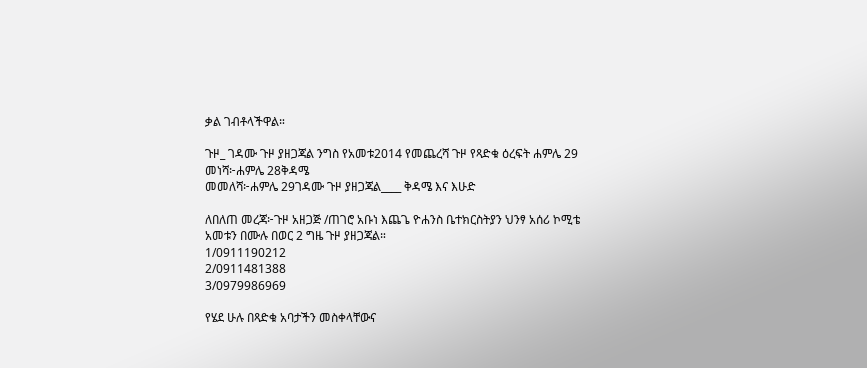ቃል ገብቶላችዋል።

ጉዞ_ ገዳሙ ጉዞ ያዘጋጃል ንግስ የአመቱ2014 የመጨረሻ ጉዞ የጻድቁ ዕረፍት ሐምሌ 29
መነሻ፦ሐምሌ 28ቅዳሜ
መመለሻ፦ሐምሌ 29ገዳሙ ጉዞ ያዘጋጃል____ ቅዳሜ እና እሁድ

ለበለጠ መረጃ፦ጉዞ አዘጋጅ /ጠገሮ አቡነ እጨጌ ዮሐንስ ቤተክርስትያን ህንፃ አሰሪ ኮሚቴ አመቱን በሙሉ በወር 2 ግዜ ጉዞ ያዘጋጃል።
1/0911190212
2/0911481388
3/0979986969

የሄደ ሁሉ በጻድቁ አባታችን መስቀላቸውና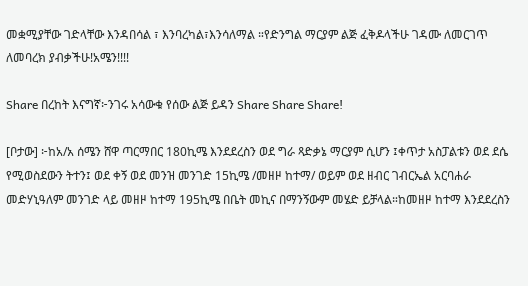መቋሚያቸው ገድላቸው እንዳበሳል ፣ እንባረካል፣እንሳለማል ።የድንግል ማርያም ልጅ ፈቅዶላችሁ ገዳሙ ለመርገጥ ለመባረክ ያብቃችሁ!አሜን!!!!

Share በረከት እናግኛ፦ንገሩ አሳውቁ የሰው ልጅ ይዳን Share Share Share!

[ቦታው] ፦ከአ/አ ሰሜን ሸዋ ጣርማበር 180ኪሜ እንደደረስን ወደ ግራ ጻድቃኔ ማርያም ሲሆን ፤ቀጥታ አስፓልቱን ወደ ደሴ የሚወስደውን ትተን፤ ወደ ቀኝ ወደ መንዝ መንገድ 15ኪሜ /መዘዞ ከተማ/ ወይም ወደ ዘብር ገብርኤል አርባሐራ መድሃኒዓለም መንገድ ላይ መዘዞ ከተማ 195ኪሜ በቤት መኪና በማንኝውም መሄድ ይቻላል።ከመዘዞ ከተማ እንደደረስን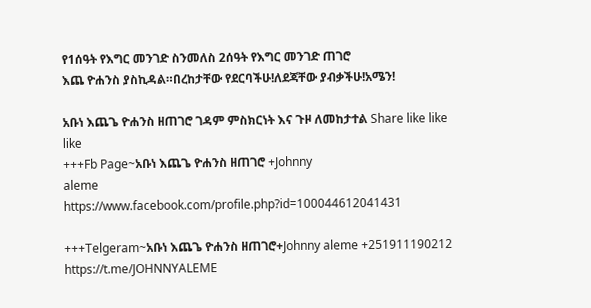የ1ሰዓት የእግር መንገድ ስንመለስ 2ሰዓት የእግር መንገድ ጠገሮ
እጨ ዮሐንስ ያስኪዳል።በረከታቸው የደርባችሁ!ለደጃቸው ያብቃችሁ!አሜን!

አቡነ እጨጌ ዮሐንስ ዘጠገሮ ገዳም ምስክርነት እና ጉዞ ለመከታተል Share like like like
+++Fb Page~አቡነ እጨጌ ዮሐንስ ዘጠገሮ +Johnny
aleme
https://www.facebook.com/profile.php?id=100044612041431

+++Telgeram~አቡነ እጨጌ ዮሐንስ ዘጠገሮ+Johnny aleme +251911190212
https://t.me/JOHNNYALEME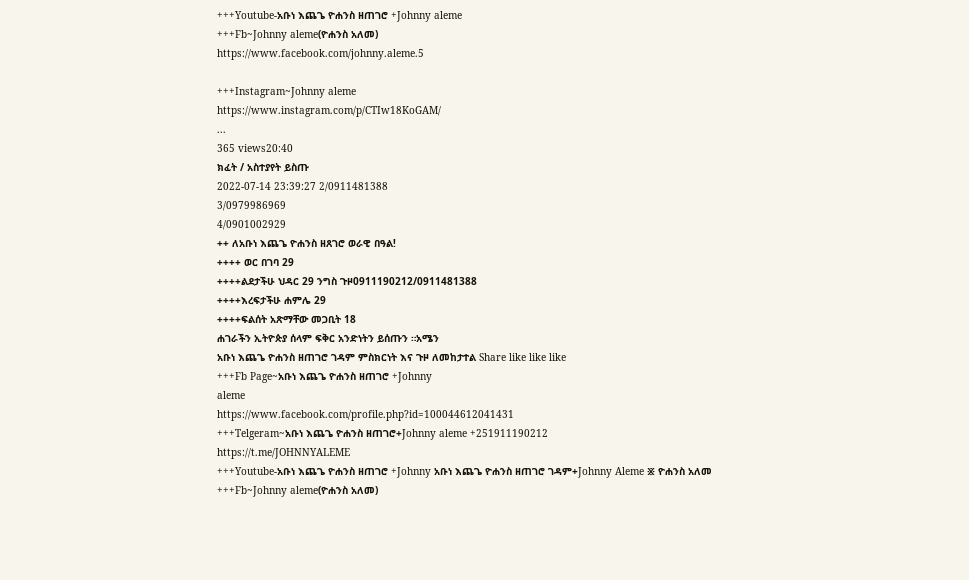+++Youtube-አቡነ እጨጌ ዮሐንስ ዘጠገሮ +Johnny aleme
+++Fb~Johnny aleme(ዮሐንስ አለመ)
https://www.facebook.com/johnny.aleme.5

+++Instagram~Johnny aleme
https://www.instagram.com/p/CTIw18KoGAM/
...
365 views20:40
ክፈት / አስተያየት ይስጡ
2022-07-14 23:39:27 2/0911481388
3/0979986969
4/0901002929
++ ለአቡነ እጨጌ ዮሐንስ ዘጸገሮ ወራዊ በዓል!
++++ ወር በገባ 29
++++ልደታችሁ ህዳር 29 ንግስ ጉዞ0911190212/0911481388
++++እረፍታችሁ ሐምሌ 29
++++ፍልሰት አጽማቸው መጋቢት 18
ሐገራችን ኢትዮጵያ ሰላም ፍቅር አንድነትን ይሰጡን ።አሜን
አቡነ እጨጌ ዮሐንስ ዘጠገሮ ገዳም ምስክርነት እና ጉዞ ለመከታተል Share like like like
+++Fb Page~አቡነ እጨጌ ዮሐንስ ዘጠገሮ +Johnny
aleme
https://www.facebook.com/profile.php?id=100044612041431
+++Telgeram~አቡነ እጨጌ ዮሐንስ ዘጠገሮ+Johnny aleme +251911190212
https://t.me/JOHNNYALEME
+++Youtube-አቡነ እጨጌ ዮሐንስ ዘጠገሮ +Johnny አቡነ እጨጌ ዮሐንስ ዘጠገሮ ገዳም+Johnny Aleme ፠ ዮሐንስ አለመ
+++Fb~Johnny aleme(ዮሐንስ አለመ)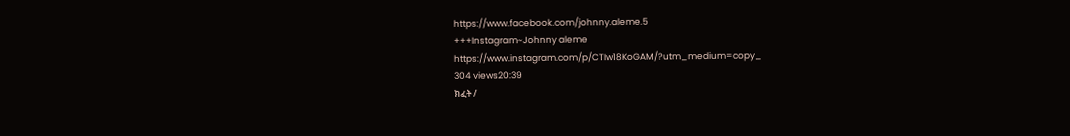https://www.facebook.com/johnny.aleme.5
+++Instagram~Johnny aleme
https://www.instagram.com/p/CTIw18KoGAM/?utm_medium=copy_
304 views20:39
ክፈት /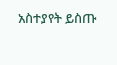አስተያየት ይስጡ